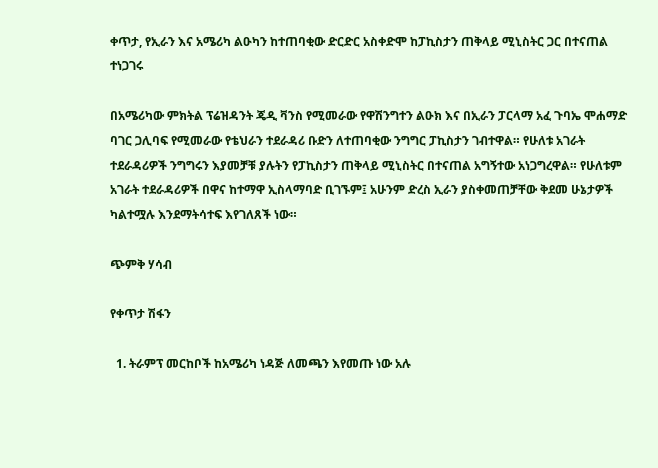ቀጥታ, የኢራን እና አሜሪካ ልዑካን ከተጠባቂው ድርድር አስቀድሞ ከፓኪስታን ጠቅላይ ሚኒስትር ጋር በተናጠል ተነጋገሩ

በአሜሪካው ምክትል ፕሬዝዳንት ጄዲ ቫንስ የሚመራው የዋሽንግተን ልዑክ እና በኢራን ፓርላማ አፈ ጉባኤ ሞሐማድ ባገር ጋሊባፍ የሚመራው የቴህራን ተደራዳሪ ቡድን ለተጠባቂው ንግግር ፓኪስታን ገብተዋል። የሁለቱ አገራት ተደራዳሪዎች ንግግሩን እያመቻቹ ያሉትን የፓኪስታን ጠቅላይ ሚኒስትር በተናጠል አግኝተው አነጋግረዋል። የሁለቱም አገራት ተደራዳሪዎች በዋና ከተማዋ ኢስላማባድ ቢገኙም፤ አሁንም ድረስ ኢራን ያስቀመጠቻቸው ቅደመ ሁኔታዎች ካልተሟሉ እንደማትሳተፍ እየገለጸች ነው።

ጭምቅ ሃሳብ

የቀጥታ ሽፋን

  1. ትራምፕ መርከቦች ከአሜሪካ ነዳጅ ለመጫን እየመጡ ነው አሉ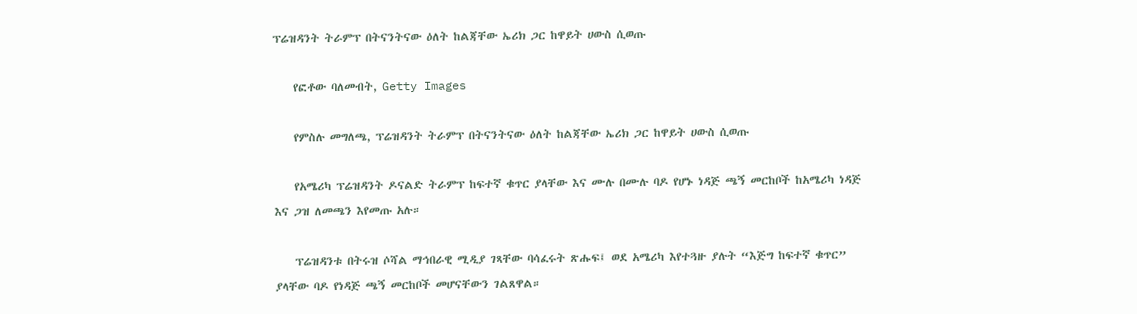ፕሬዝዳንት ትራምፕ በትናንትናው ዕለት ከልጃቸው ኤሪክ ጋር ከዋይት ሀውስ ሲወጡ

    የፎቶው ባለመብት, Getty Images

    የምስሉ መግለጫ, ፕሬዝዳንት ትራምፕ በትናንትናው ዕለት ከልጃቸው ኤሪክ ጋር ከዋይት ሀውስ ሲወጡ

    የአሜሪካ ፕሬዝዳንት ዶናልድ ትራምፕ ከፍተኛ ቁጥር ያላቸው እና ሙሉ በሙሉ ባዶ የሆኑ ነዳጅ ጫኝ መርከቦች ከአሜሪካ ነዳጅ እና ጋዝ ለመጫን እየመጡ አሉ።

    ፕሬዝዳንቱ በትሩዝ ሶሻል ማኅበራዊ ሚዲያ ገጻቸው ባሳፈሩት ጽሑፍ፤ ወደ አሜሪካ እየተጓዙ ያሉት “እጅግ ከፍተኛ ቁጥር” ያላቸው ባዶ የነዳጅ ጫኝ መርከቦች መሆናቸውን ገልጸዋል።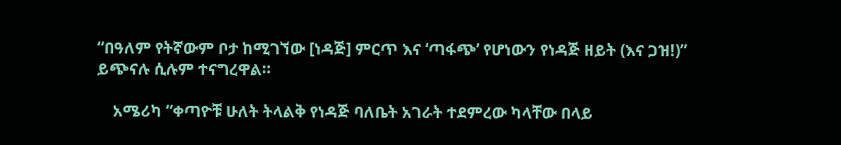“በዓለም የትኛውም ቦታ ከሚገኘው [ነዳጅ] ምርጥ እና ‘ጣፋጭ’ የሆነውን የነዳጅ ዘይት (እና ጋዝ!)” ይጭናሉ ሲሉም ተናግረዋል።

    አሜሪካ “ቀጣዮቹ ሁለት ትላልቅ የነዳጅ ባለቤት አገራት ተደምረው ካላቸው በላይ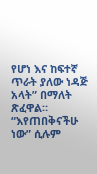የሆነ እና ከፍተኛ ጥራት ያለው ነዳጅ አላት” በማለት ጽፈዋል። “እየጠበቅናችሁ ነው” ሲሉም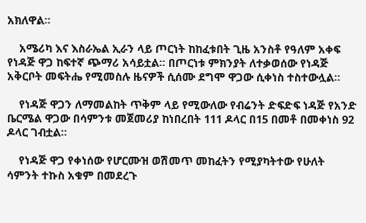አክለዋል።

    አሜሪካ እና እስራኤል ኢራን ላይ ጦርነት ከከፈቱበት ጊዜ አንስቶ የዓለም አቀፍ የነዳጅ ዋጋ ከፍተኛ ጭማሪ አሳይቷል። በጦርነቱ ምክንያት ለተቃወሰው የነዳጅ አቅርቦት መፍትሔ የሚመስሉ ዜናዎች ሲሰሙ ደግሞ ዋጋው ሲቀነስ ተስተውሏል።

    የነዳጅ ዋጋን ለማመልከት ጥቅም ላይ የሚውለው የብሬንት ድፍድፍ ነዳጅ የአንድ ቤርሜል ዋጋው በሳምንቱ መጀመሪያ ከነበረበት 111 ዶላር በ15 በመቶ በመቀነስ 92 ዶላር ገብቷል።

    የነዳጅ ዋጋ የቀነሰው የሆርሙዝ ወሽመጥ መከፈትን የሚያካትተው የሁለት ሳምንት ተኩስ አቁም በመደረጉ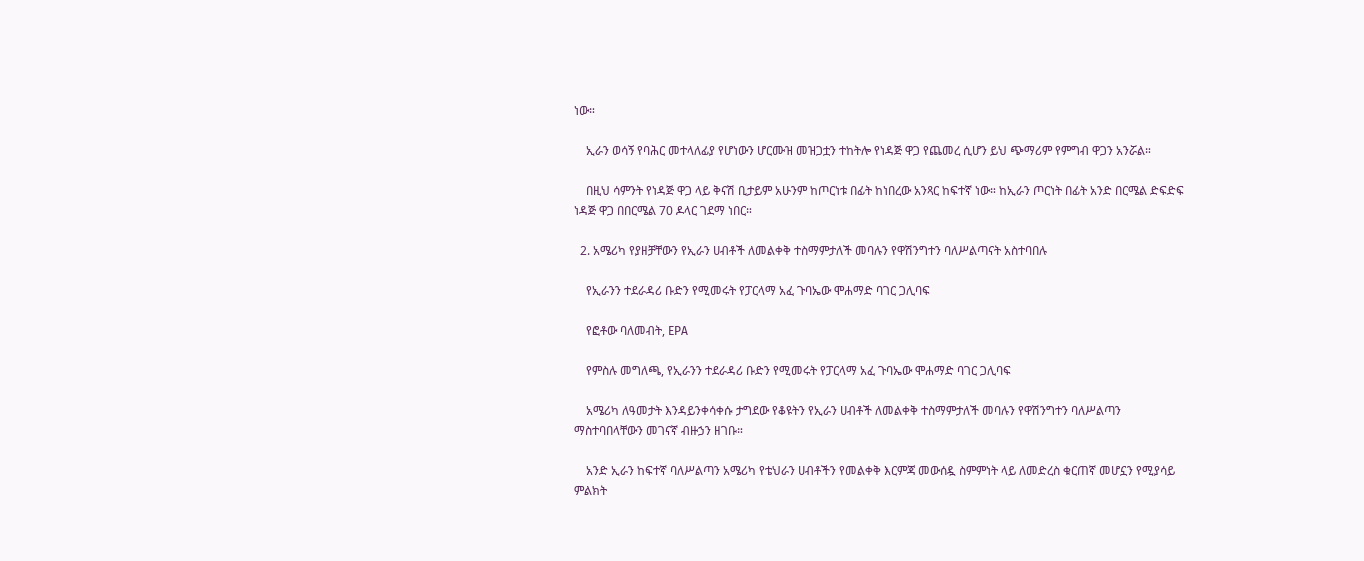ነው።

    ኢራን ወሳኝ የባሕር መተላለፊያ የሆነውን ሆርሙዝ መዝጋቷን ተከትሎ የነዳጅ ዋጋ የጨመረ ሲሆን ይህ ጭማሪም የምግብ ዋጋን አንሯል።

    በዚህ ሳምንት የነዳጅ ዋጋ ላይ ቅናሽ ቢታይም አሁንም ከጦርነቱ በፊት ከነበረው አንጻር ከፍተኛ ነው። ከኢራን ጦርነት በፊት አንድ በርሜል ድፍድፍ ነዳጅ ዋጋ በበርሜል 70 ዶላር ገደማ ነበር።

  2. አሜሪካ የያዘቻቸውን የኢራን ሀብቶች ለመልቀቅ ተስማምታለች መባሉን የዋሽንግተን ባለሥልጣናት አስተባበሉ

    የኢራንን ተደራዳሪ ቡድን የሚመሩት የፓርላማ አፈ ጉባኤው ሞሐማድ ባገር ጋሊባፍ

    የፎቶው ባለመብት, EPA

    የምስሉ መግለጫ, የኢራንን ተደራዳሪ ቡድን የሚመሩት የፓርላማ አፈ ጉባኤው ሞሐማድ ባገር ጋሊባፍ

    አሜሪካ ለዓመታት እንዳይንቀሳቀሱ ታግደው የቆዩትን የኢራን ሀብቶች ለመልቀቅ ተስማምታለች መባሉን የዋሽንግተን ባለሥልጣን ማስተባበላቸውን መገናኛ ብዙኃን ዘገቡ።

    አንድ ኢራን ከፍተኛ ባለሥልጣን አሜሪካ የቴህራን ሀብቶችን የመልቀቅ እርምጃ መውሰዷ ስምምነት ላይ ለመድረስ ቁርጠኛ መሆኗን የሚያሳይ ምልክት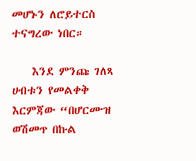መሆኑን ለሮይተርስ ተናግረው ነበር።

    እንደ ምንጩ ገለጻ ሀብቱን የመልቀቅ እርምጃው “በሆርሙዝ ወሽመጥ በኩል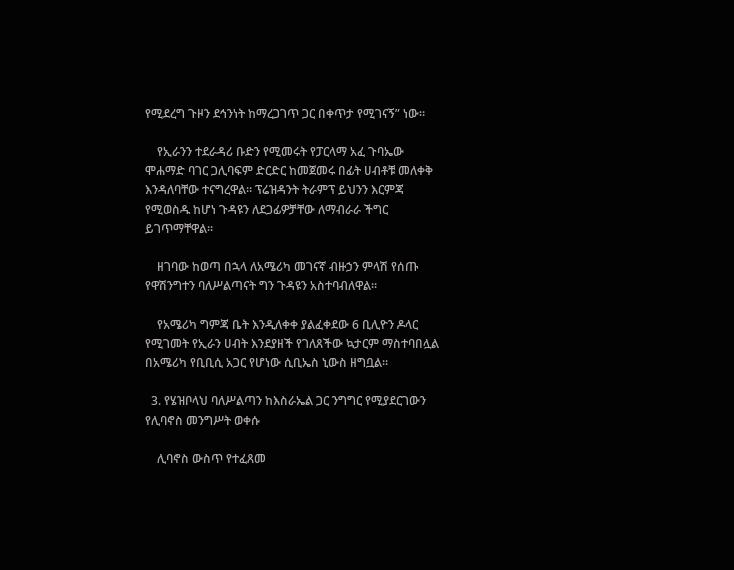የሚደረግ ጉዞን ደኅንነት ከማረጋገጥ ጋር በቀጥታ የሚገናኝ” ነው።

    የኢራንን ተደራዳሪ ቡድን የሚመሩት የፓርላማ አፈ ጉባኤው ሞሐማድ ባገር ጋሊባፍም ድርድር ከመጀመሩ በፊት ሀብቶቹ መለቀቅ እንዳለባቸው ተናግረዋል። ፕሬዝዳንት ትራምፕ ይህንን እርምጃ የሚወስዱ ከሆነ ጉዳዩን ለደጋፊዎቻቸው ለማብራራ ችግር ይገጥማቸዋል።

    ዘገባው ከወጣ በኋላ ለአሜሪካ መገናኛ ብዙኃን ምላሽ የሰጡ የዋሽንግተን ባለሥልጣናት ግን ጉዳዩን አስተባብለዋል።

    የአሜሪካ ግምጃ ቤት እንዲለቀቀ ያልፈቀደው 6 ቢሊዮን ዶላር የሚገመት የኢራን ሀብት እንደያዘች የገለጸችው ኳታርም ማስተባበሏል በአሜሪካ የቢቢሲ አጋር የሆነው ሲቢኤስ ኒውስ ዘግቧል።

  3. የሄዝቦላህ ባለሥልጣን ከእስራኤል ጋር ንግግር የሚያደርገውን የሊባኖስ መንግሥት ወቀሱ

    ሊባኖስ ውስጥ የተፈጸመ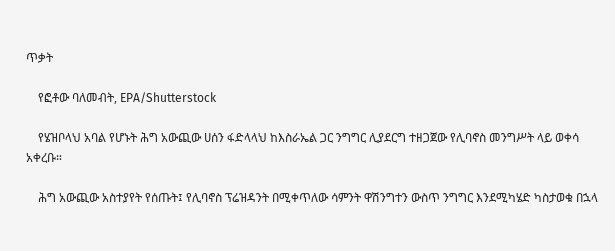ጥቃት

    የፎቶው ባለመብት, EPA/Shutterstock

    የሄዝቦላህ አባል የሆኑት ሕግ አውጪው ሀሰን ፋድላላህ ከእስራኤል ጋር ንግግር ሊያደርግ ተዘጋጀው የሊባኖስ መንግሥት ላይ ወቀሳ አቀረቡ።

    ሕግ አውጪው አስተያየት የሰጡት፤ የሊባኖስ ፕሬዝዳንት በሚቀጥለው ሳምንት ዋሽንግተን ውስጥ ንግግር እንደሚካሄድ ካስታወቁ በኋላ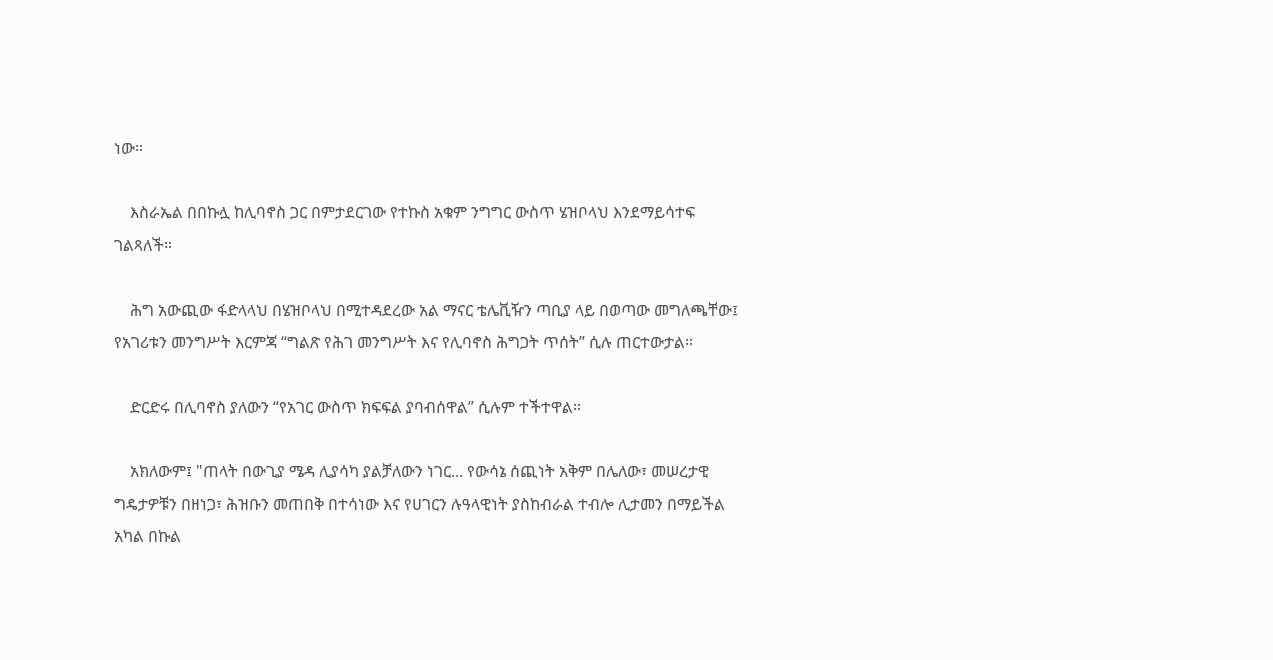ነው።

    እስራኤል በበኩሏ ከሊባኖስ ጋር በምታደርገው የተኩስ አቁም ንግግር ውስጥ ሄዝቦላህ እንደማይሳተፍ ገልጻለች።

    ሕግ አውጪው ፋድላላህ በሄዝቦላህ በሚተዳደረው አል ማናር ቴሌቪዥን ጣቢያ ላይ በወጣው መግለጫቸው፤ የአገሪቱን መንግሥት እርምጃ “ግልጽ የሕገ መንግሥት እና የሊባኖስ ሕግጋት ጥሰት” ሲሉ ጠርተውታል።

    ድርድሩ በሊባኖስ ያለውን “የአገር ውስጥ ክፍፍል ያባብሰዋል” ሲሉም ተችተዋል።

    አክለውም፤ "ጠላት በውጊያ ሜዳ ሊያሳካ ያልቻለውን ነገር... የውሳኔ ሰጪነት አቅም በሌለው፣ መሠረታዊ ግዴታዎቹን በዘነጋ፣ ሕዝቡን መጠበቅ በተሳነው እና የሀገርን ሉዓላዊነት ያስከብራል ተብሎ ሊታመን በማይችል አካል በኩል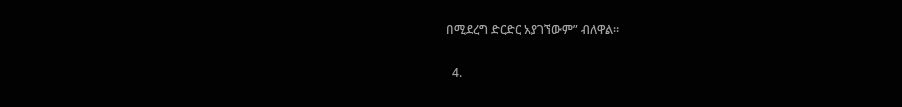በሚደረግ ድርድር አያገኘውም” ብለዋል።

  4.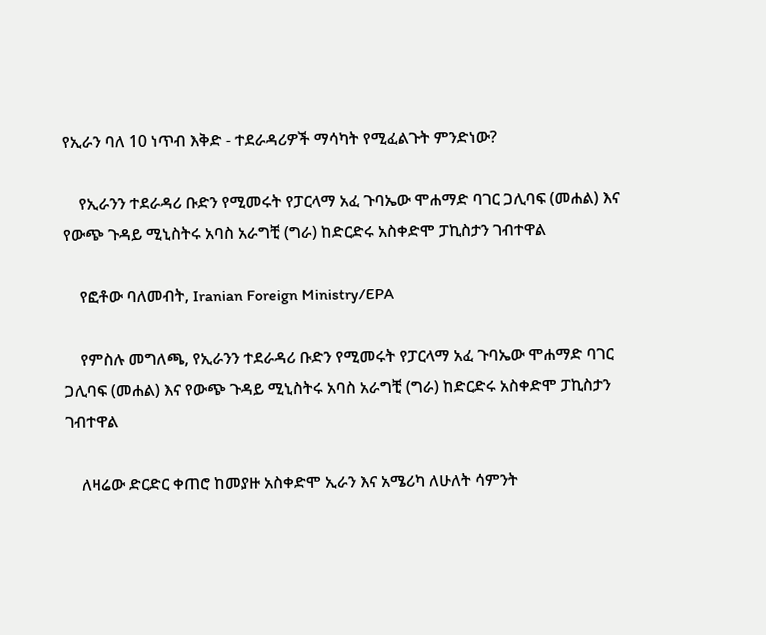የኢራን ባለ 10 ነጥብ እቅድ - ተደራዳሪዎች ማሳካት የሚፈልጉት ምንድነው?

    የኢራንን ተደራዳሪ ቡድን የሚመሩት የፓርላማ አፈ ጉባኤው ሞሐማድ ባገር ጋሊባፍ (መሐል) እና የውጭ ጉዳይ ሚኒስትሩ አባስ አራግቺ (ግራ) ከድርድሩ አስቀድሞ ፓኪስታን ገብተዋል

    የፎቶው ባለመብት, Iranian Foreign Ministry/EPA

    የምስሉ መግለጫ, የኢራንን ተደራዳሪ ቡድን የሚመሩት የፓርላማ አፈ ጉባኤው ሞሐማድ ባገር ጋሊባፍ (መሐል) እና የውጭ ጉዳይ ሚኒስትሩ አባስ አራግቺ (ግራ) ከድርድሩ አስቀድሞ ፓኪስታን ገብተዋል

    ለዛሬው ድርድር ቀጠሮ ከመያዙ አስቀድሞ ኢራን እና አሜሪካ ለሁለት ሳምንት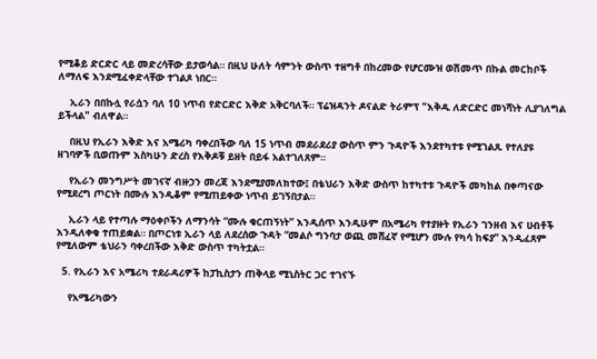የሚቆይ ድርድር ላይ መድረሳቸው ይታወሳል። በዚህ ሁለት ሳምንት ውስጥ ተዘግቶ በከረመው የሆርሙዝ ወሽመጥ በኩል መርከቦች ለማለፍ እንደሚፈቀድላቸው ተገልጾ ነበር።

    ኢራን በበኩሏ የራሷን ባለ 10 ነጥብ የድርድር እቅድ አቅርባለች። ፕሬዝዳንት ዶናልድ ትራምፕ "እቅዱ ለድርድር መነሻነት ሊያገለግል ይችላል" ብለዋል።

    በዚህ የኢራን እቅድ እና አሜሪካ ባቀረበችው ባለ 15 ነጥብ መደራደሪያ ውስጥ ምን ጉዳዮች እንደተካተቱ የሚገልጹ የተለያዩ ዘገባዎች ቢወጡም እስካሁን ድረስ የእቅዶቹ ይዘት በይፋ አልተገለጸም።

    የኢራን መንግሥት መገናኛ ብዙኃን መረጃ እንደሚያመለክተው፤ በቴህራን እቅድ ውስጥ ከተካተቱ ጉዳዮች መካከል በቀጣናው የሚደረግ ጦርነት በሙሉ እንዲቆም የሚጠይቀው ነጥብ ይገኝበታል።

    ኢራን ላይ የተጣሉ ማዕቀቦችን ለማንሳት “ሙሉ ቁርጠኝነት” እንዲሰጥ እንዲሁም በአሜሪካ የተያዙት የኢራን ገንዘብ እና ሀብቶች እንዲለቀቁ ተጠይቋል። በጦርነቱ ኢራን ላይ ለደረሰው ጉዳት “መልሶ ግንባታ ወጪ መሸፈኛ የሚሆን ሙሉ የካሳ ከፍያ” እንዲፈጸም የሚለውም ቴህራን ባቀረበችው እቅድ ውስጥ ተካትቷል።

  5. የኢራን እና አሜሪካ ተደራዳሪዎች ከፓኪስታን ጠቅላይ ሚኒስትር ጋር ተገናኙ

    የአሜሪካውን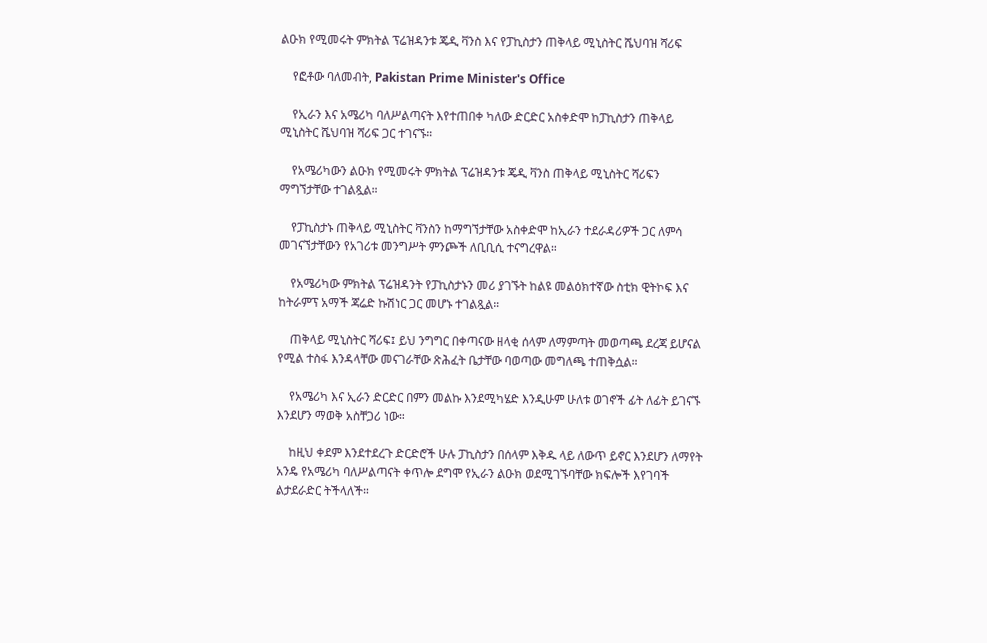ልዑክ የሚመሩት ምክትል ፕሬዝዳንቱ ጄዲ ቫንስ እና የፓኪስታን ጠቅላይ ሚኒስትር ሼህባዝ ሻሪፍ

    የፎቶው ባለመብት, Pakistan Prime Minister's Office

    የኢራን እና አሜሪካ ባለሥልጣናት እየተጠበቀ ካለው ድርድር አስቀድሞ ከፓኪስታን ጠቅላይ ሚኒስትር ሼህባዝ ሻሪፍ ጋር ተገናኙ።

    የአሜሪካውን ልዑክ የሚመሩት ምክትል ፕሬዝዳንቱ ጄዲ ቫንስ ጠቅላይ ሚኒስትር ሻሪፍን ማግኘታቸው ተገልጿል።

    የፓኪስታኑ ጠቅላይ ሚኒስትር ቫንስን ከማግኘታቸው አስቀድሞ ከኢራን ተደራዳሪዎች ጋር ለምሳ መገናኘታቸውን የአገሪቱ መንግሥት ምንጮች ለቢቢሲ ተናግረዋል።

    የአሜሪካው ምክትል ፕሬዝዳንት የፓኪስታኑን መሪ ያገኙት ከልዩ መልዕክተኛው ስቲክ ዊትኮፍ እና ከትራምፕ አማች ጃሬድ ኩሽነር ጋር መሆኑ ተገልጿል።

    ጠቅላይ ሚኒስትር ሻሪፍ፤ ይህ ንግግር በቀጣናው ዘላቂ ሰላም ለማምጣት መወጣጫ ደረጃ ይሆናል የሚል ተስፋ እንዳላቸው መናገራቸው ጽሕፈት ቤታቸው ባወጣው መግለጫ ተጠቅሷል።

    የአሜሪካ እና ኢራን ድርድር በምን መልኩ እንደሚካሄድ እንዲሁም ሁለቱ ወገኖች ፊት ለፊት ይገናኙ እንደሆን ማወቅ አስቸጋሪ ነው።

    ከዚህ ቀደም እንደተደረጉ ድርድሮች ሁሉ ፓኪስታን በሰላም እቅዱ ላይ ለውጥ ይኖር እንደሆን ለማየት አንዴ የአሜሪካ ባለሥልጣናት ቀጥሎ ደግሞ የኢራን ልዑክ ወደሚገኙባቸው ክፍሎች እየገባች ልታደራድር ትችላለች።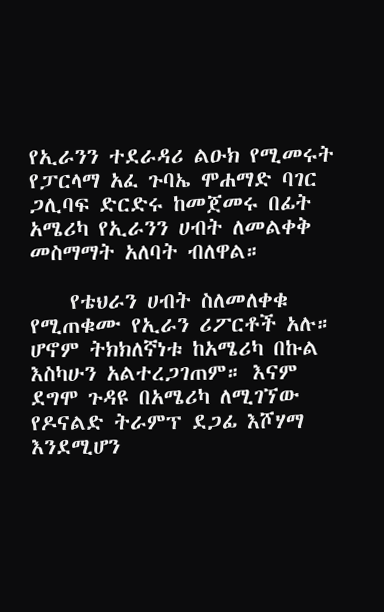የኢራንን ተደራዳሪ ልዑክ የሚመሩት የፓርላማ አፈ ጉባኤ ሞሐማድ ባገር ጋሊባፍ ድርድሩ ከመጀመሩ በፊት አሜሪካ የኢራንን ሀብት ለመልቀቅ መስማማት አለባት ብለዋል።

    የቴህራን ሀብት ስለመለቀቁ የሚጠቁሙ የኢራን ሪፖርቶች አሉ። ሆኖም ትክክለኛነቱ ከአሜሪካ በኩል እስካሁን አልተረጋገጠም። እናም ደግሞ ጉዳዩ በአሜሪካ ለሚገኘው የዶናልድ ትራምፕ ደጋፊ እሾሃማ እንደሚሆን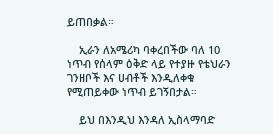ይጠበቃል።

    ኢራን ለአሜሪካ ባቀረበችው ባለ 10 ነጥብ የሰላም ዕቅድ ላይ የተያዙ የቴህራን ገንዘቦች እና ሀብቶች እንዲለቀቁ የሚጠይቀው ነጥብ ይገኝበታል።

    ይህ በእንዲህ እንዳለ ኢስላማባድ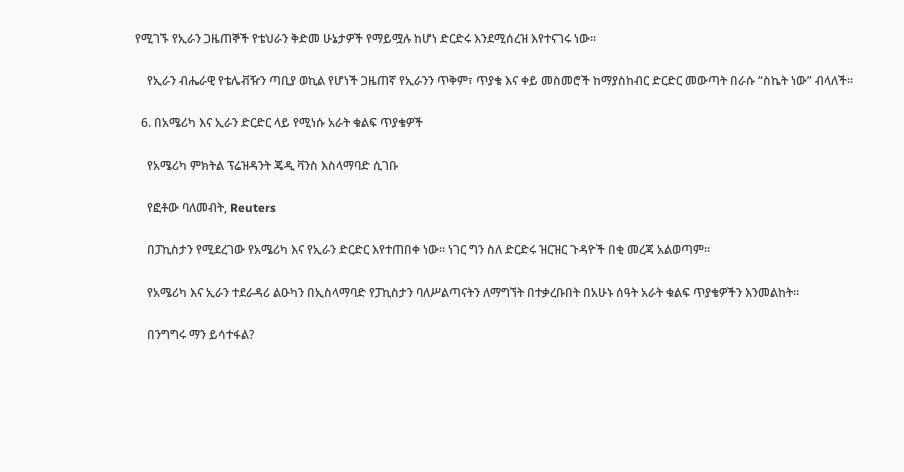የሚገኙ የኢራን ጋዜጠኞች የቴህራን ቅድመ ሁኔታዎች የማይሟሉ ከሆነ ድርድሩ እንደሚሰረዝ እየተናገሩ ነው።

    የኢራን ብሔራዊ የቴሌቭዥን ጣቢያ ወኪል የሆነች ጋዜጠኛ የኢራንን ጥቅም፣ ጥያቄ እና ቀይ መስመሮች ከማያስከብር ድርድር መውጣት በራሱ “ስኬት ነው” ብላለች።

  6. በአሜሪካ እና ኢራን ድርድር ላይ የሚነሱ አራት ቁልፍ ጥያቄዎች

    የአሜሪካ ምክትል ፕሬዝዳንት ጄዲ ቫንስ እስላማባድ ሲገቡ

    የፎቶው ባለመብት, Reuters

    በፓኪስታን የሚደረገው የአሜሪካ እና የኢራን ድርድር እየተጠበቀ ነው። ነገር ግን ስለ ድርድሩ ዝርዝር ጉዳዮች በቂ መረጃ አልወጣም።

    የአሜሪካ እና ኢራን ተደራዳሪ ልዑካን በኢስላማባድ የፓኪስታን ባለሥልጣናትን ለማግኘት በተቃረቡበት በአሁኑ ሰዓት አራት ቁልፍ ጥያቄዎችን እንመልከት።

    በንግግሩ ማን ይሳተፋል?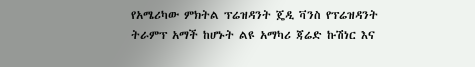የአሜሪካው ምክትል ፕሬዝዳንት ጄዲ ቫንስ የፕሬዝዳንት ትራምፕ አማች ከሆኑት ልዩ አማካሪ ጃሬድ ኩሽነር እና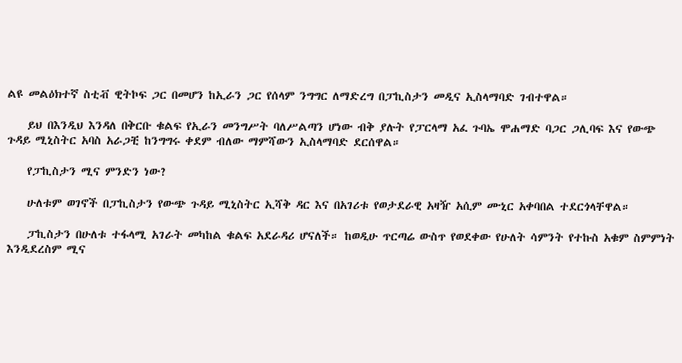ልዩ መልዕክተኛ ስቲቭ ዊትኮፍ ጋር በመሆን ከኢራን ጋር የሰላም ንግግር ለማድረግ በፓኪስታን መዲና ኢስላማባድ ገብተዋል።

    ይህ በእንዲህ እንዳለ በቅርቡ ቁልፍ የኢራን መንግሥት ባለሥልጣን ሆነው ብቅ ያሉት የፓርላማ አፈ ጉባኤ ሞሐማድ ባጋር ጋሊባፍ እና የውጭ ጉዳይ ሚኒስትር አባስ አራጋቺ ከንግግሩ ቀደም ብለው ማምሻውን ኢስላማባድ ደርሰዋል።

    የፓኪስታን ሚና ምንድን ነው?

    ሁለቱም ወገኖች በፓኪስታን የውጭ ጉዳይ ሚኒስትር ኢሻቅ ዳር እና በአገሪቱ የወታደራዊ አዛዥ አሲም ሙኒር አቀባበል ተደርጎላቸዋል።

    ፓኪስታን በሁለቱ ተፋላሚ አገራት መካከል ቁልፍ አደራዳሪ ሆናለች። ከወዲሁ ጥርጣሬ ውስጥ የወደቀው የሁለት ሳምንት የተኩስ አቁም ስምምነት እንዲደረስም ሚና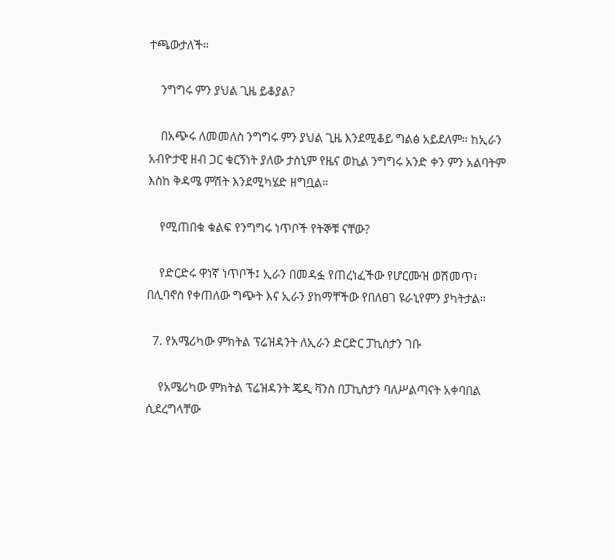ተጫውታለች።

    ንግግሩ ምን ያህል ጊዜ ይቆያል?

    በአጭሩ ለመመለስ ንግግሩ ምን ያህል ጊዜ እንደሚቆይ ግልፅ አይደለም። ከኢራን አብዮታዊ ዘብ ጋር ቁርኝነት ያለው ታስኒም የዜና ወኪል ንግግሩ አንድ ቀን ምን አልባትም እስከ ቅዳሜ ምሽት እንደሚካሄድ ዘግቧል።

    የሚጠበቁ ቁልፍ የንግግሩ ነጥቦች የትኞቹ ናቸው?

    የድርድሩ ዋነኛ ነጥቦች፤ ኢራን በመዳፏ የጠረነፈችው የሆርሙዝ ወሽመጥ፣ በሊባኖስ የቀጠለው ግጭት እና ኢራን ያከማቸችው የበለፀገ ዩራኒየምን ያካትታል።

  7. የአሜሪካው ምክትል ፕሬዝዳንት ለኢራን ድርድር ፓኪስታን ገቡ

    የአሜሪካው ምክትል ፕሬዝዳንት ጄዲ ቫንስ በፓኪስታን ባለሥልጣናት አቀባበል ሲደረግላቸው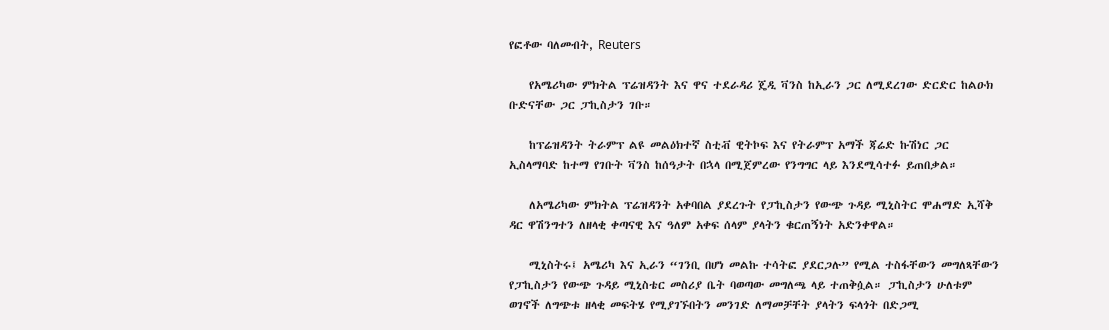የፎቶው ባለመብት, Reuters

    የአሜሪካው ምክትል ፕሬዝዳንት እና ዋና ተደራዳሪ ጄዲ ቫንስ ከኢራን ጋር ለሚደረገው ድርድር ከልዑክ ቡድናቸው ጋር ፓኪስታን ገቡ።

    ከፕሬዝዳንት ትራምፕ ልዩ መልዕክተኛ ስቲቭ ዊትኮፍ እና የትራምፕ አማች ጃሬድ ኩሽነር ጋር ኢስላማባድ ከተማ የገቡት ቫንስ ከሰዓታት በኋላ በሚጀምረው የንግግር ላይ እንደሚሳተፉ ይጠበቃል።

    ለአሜሪካው ምክትል ፕሬዝዳንት አቀባበል ያደረጉት የፓኪስታን የውጭ ጉዳይ ሚኒስትር ሞሐማድ ኢሻቅ ዳር ዋሽንግተን ለዘላቂ ቀጣናዊ እና ዓለም አቀፍ ሰላም ያላትን ቁርጠኝነት አድንቀዋል።

    ሚኒስትሩ፤ አሜሪካ እና ኢራን “ገንቢ በሆነ መልኩ ተሳትፎ ያደርጋሉ” የሚል ተስፋቸውን መግለጻቸውን የፓኪስታን የውጭ ጉዳይ ሚኒስቴር መስሪያ ቤት ባወጣው መግለጫ ላይ ተጠቅሷል። ፓኪስታን ሁለቱም ወገኖች ለግጭቱ ዘላቂ መፍትሄ የሚያገኙበትን መንገድ ለማመቻቸት ያላትን ፍላጎት በድጋሚ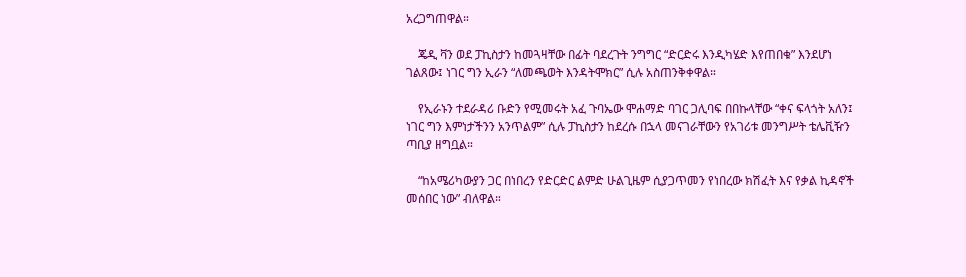አረጋግጠዋል።

    ጄዲ ቫን ወደ ፓኪስታን ከመጓዛቸው በፊት ባደረጉት ንግግር “ድርድሩ እንዲካሄድ እየጠበቁ” እንደሆነ ገልጸው፤ ነገር ግን ኢራን “ለመጫወት እንዳትሞክር” ሲሉ አስጠንቅቀዋል።

    የኢራኑን ተደራዳሪ ቡድን የሚመሩት አፈ ጉባኤው ሞሐማድ ባገር ጋሊባፍ በበኩላቸው “ቀና ፍላጎት አለን፤ ነገር ግን እምነታችንን አንጥልም” ሲሉ ፓኪስታን ከደረሱ በኋላ መናገራቸውን የአገሪቱ መንግሥት ቴሌቪዥን ጣቢያ ዘግቧል።

    “ከአሜሪካውያን ጋር በነበረን የድርድር ልምድ ሁልጊዜም ሲያጋጥመን የነበረው ክሽፈት እና የቃል ኪዳኖች መሰበር ነው” ብለዋል።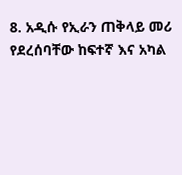8. አዲሱ የኢራን ጠቅላይ መሪ የደረሰባቸው ከፍተኛ እና አካል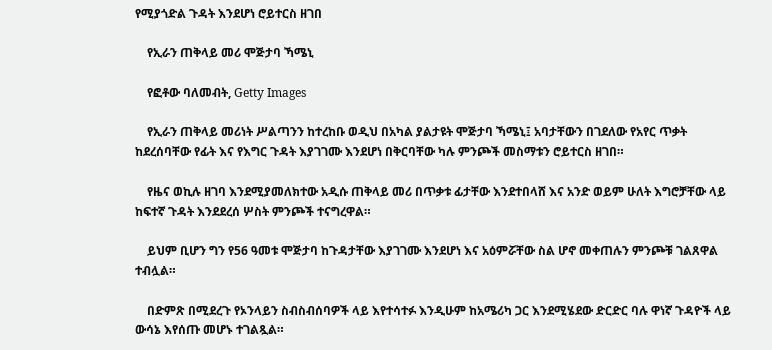የሚያጎድል ጉዳት እንደሆነ ሮይተርስ ዘገበ

    የኢራን ጠቅላይ መሪ ሞጅታባ ኻሜኒ

    የፎቶው ባለመብት, Getty Images

    የኢራን ጠቅላይ መሪነት ሥልጣንን ከተረከቡ ወዲህ በአካል ያልታዩት ሞጅታባ ኻሜኒ፤ አባታቸውን በገደለው የአየር ጥቃት ከደረሰባቸው የፊት እና የእግር ጉዳት እያገገሙ እንደሆነ በቅርባቸው ካሉ ምንጮች መስማቱን ሮይተርስ ዘገበ።

    የዜና ወኪሉ ዘገባ እንደሚያመለክተው አዲሱ ጠቅላይ መሪ በጥቃቱ ፊታቸው እንደተበላሸ እና አንድ ወይም ሁለት እግሮቻቸው ላይ ከፍተኛ ጉዳት እንደደረሰ ሦስት ምንጮች ተናግረዋል።

    ይህም ቢሆን ግን የ56 ዓመቱ ሞጅታባ ከጉዳታቸው እያገገሙ እንደሆነ እና አዕምሯቸው ስል ሆኖ መቀጠሉን ምንጮቹ ገልጸዋል ተብሏል።

    በድምጽ በሚደረጉ የኦንላይን ስብስብሰባዎች ላይ እየተሳተፉ እንዲሁም ከአሜሪካ ጋር እንደሚሄደው ድርድር ባሉ ዋነኛ ጉዳዮች ላይ ውሳኔ እየሰጡ መሆኑ ተገልጿል።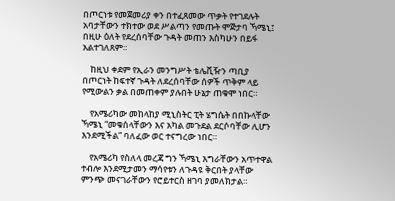በጦርነቱ የመጀመሪያ ቀን በተፈጸመው ጥቃት የተገደሉት አባታቸውን ተክተው ወደ ሥልጣን የመጡት ሞጅታባ ኻሜኒ፤ በዚሁ ዕለት የደረሰባቸው ጉዳት መጠን እስካሁን በይፋ አልተገለጸም።

    ከዚህ ቀደም የኢራን መንግሥት ቴሌቪዥን ጣቢያ በጦርነት ከፍተኛ ጉዳት ለደረሰባቸው ሰዎች ጥቅም ላይ የሚውልን ቃል በመጠቀም ያሉበት ሁኔታ ጠቁሞ ነበር።

    የአሜሪካው መከላከያ ሚኒስትር ፒት ሄግሴት በበኩላቸው ኻሜኒ “መቁሰላቸውን እና አካል መጉደል ደርሶባቸው ሊሆን እንደሚችል” ባለፈው ወር ተናግረው ነበር።

    የአሜሪካ የስለላ መረጃ ግን ኻሜኒ እግራቸውን አጥተዋል ተብሎ እንደሚታመን ማሳየቱን ለጉዳዩ ቅርበት ያላቸው ምንጭ መናገራቸውን የሮይተርስ ዘገባ ያመለክታል።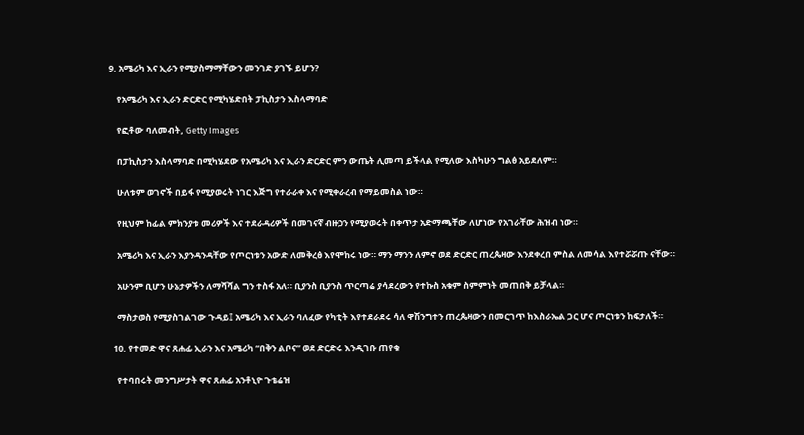9. አሜሪካ እና ኢራን የሚያስማማቸውን መንገድ ያገኙ ይሆን?

    የአሜሪካ እና ኢራን ድርድር የሚካሄድበት ፓኪስታን እስላማባድ

    የፎቶው ባለመብት, Getty Images

    በፓኪስታን እስላማባድ በሚካሄደው የአሜሪካ እና ኢራን ድርድር ምን ውጤት ሊመጣ ይችላል የሚለው እስካሁን ግልፅ አይደለም።

    ሁለቱም ወገኖች በይፋ የሚያወሩት ነገር እጅግ የተራራቀ እና የሚቀራረብ የማይመስል ነው።

    የዚህም ከፊል ምክንያቱ መሪዎች እና ተደራዳሪዎች በመገናኛ ብዙኃን የሚያወሩት በቀጥታ አድማጫቸው ለሆነው የአገራቸው ሕዝብ ነው።

    አሜሪካ እና ኢራን እያንዳንዳቸው የጦርነቱን አውድ ለመቅረፅ እየሞከሩ ነው። ማን ማንን ለምኖ ወደ ድርድር ጠረጴዛው እንደቀረበ ምስል ለመሳል እየተሯሯጡ ናቸው።

    አሁንም ቢሆን ሁኔታዎችን ለማሻሻል ግን ተስፋ አለ። ቢያንስ ቢያንስ ጥርጣሬ ያሳደረውን የተኩስ አቁም ስምምነት መጠበቅ ይቻላል።

    ማስታወስ የሚያስገልገው ጉዳይ፤ አሜሪካ እና ኢራን ባለፈው የካቲት እየተደራደሩ ሳለ ዋሽንግተን ጠረጴዛውን በመርገጥ ከእስራኤል ጋር ሆና ጦርነቱን ከፍታለች።

  10. የተመድ ዋና ጸሐፊ ኢራን እና አሜሪካ “በቅን ልቦና” ወደ ድርድሩ እንዲገቡ ጠየቁ

    የተባበሩት መንግሥታት ዋና ጸሐፊ አንቶኒዮ ጉቴሬዝ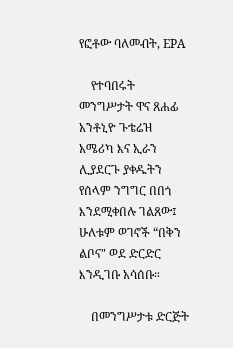የፎቶው ባለመብት, EPA

    የተባበሩት መንግሥታት ዋና ጸሐፊ አንቶኒዮ ጉቴሬዝ አሜሪካ እና ኢራን ሊያደርጉ ያቀዱትን የሰላም ንግግር በበጎ እንደሚቀበሉ ገልጸው፤ ሁለቱም ወገኖች “በቅን ልቦና" ወደ ድርድር እንዲገቡ አሳሰቡ።

    በመንግሥታቱ ድርጅት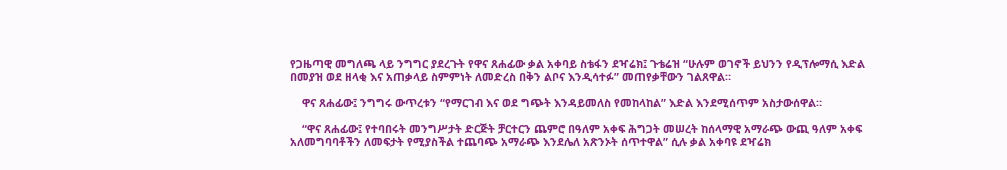የጋዜጣዊ መግለጫ ላይ ንግግር ያደረጉት የዋና ጸሐፊው ቃል አቀባይ ስቴፋን ደዣሬክ፤ ጉቴሬዝ “ሁሉም ወገኖች ይህንን የዲፕሎማሲ እድል በመያዝ ወደ ዘላቂ እና አጠቃላይ ስምምነት ለመድረስ በቅን ልቦና እንዲሳተፉ” መጠየቃቸውን ገልጸዋል።

    ዋና ጸሐፊው፤ ንግግሩ ውጥረቱን “የማርገብ እና ወደ ግጭት እንዳይመለስ የመከላከል” እድል እንደሚሰጥም አስታውሰዋል።

    “ዋና ጸሐፊው፤ የተባበሩት መንግሥታት ድርጅት ቻርተርን ጨምሮ በዓለም አቀፍ ሕግጋት መሠረት ከሰላማዊ አማራጭ ውጪ ዓለም አቀፍ አለመግባባቶችን ለመፍታት የሚያስችል ተጨባጭ አማራጭ እንደሌለ አጽንኦት ሰጥተዋል” ሲሉ ቃል አቀባዩ ደዣሬክ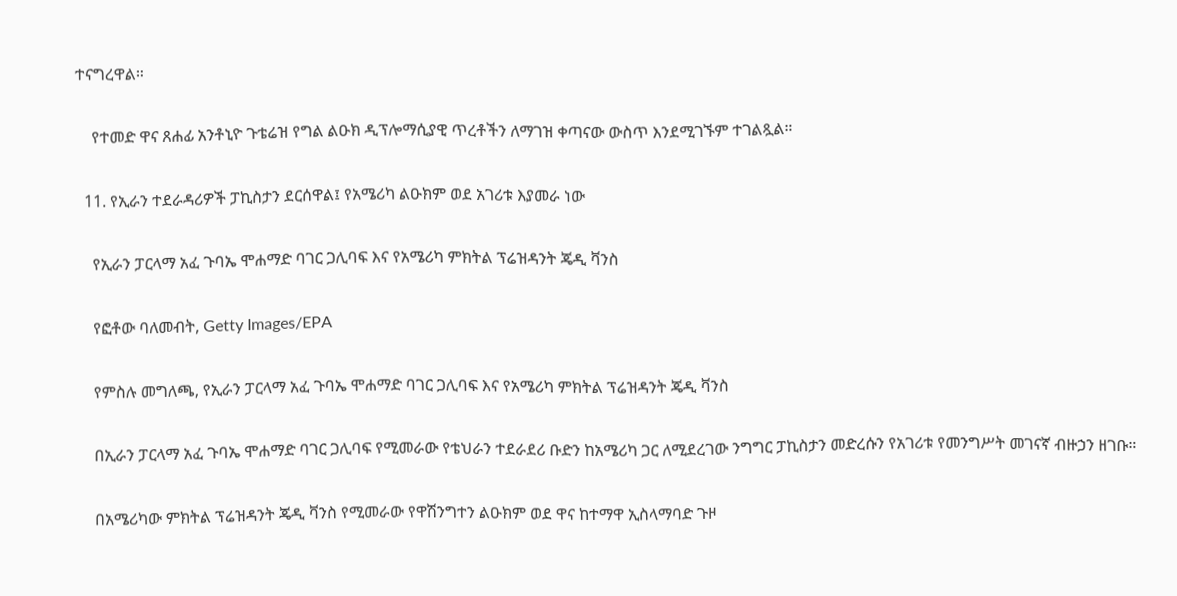ተናግረዋል።

    የተመድ ዋና ጸሐፊ አንቶኒዮ ጉቴሬዝ የግል ልዑክ ዲፕሎማሲያዊ ጥረቶችን ለማገዝ ቀጣናው ውስጥ እንደሚገኙም ተገልጿል።

  11. የኢራን ተደራዳሪዎች ፓኪስታን ደርሰዋል፤ የአሜሪካ ልዑክም ወደ አገሪቱ እያመራ ነው

    የኢራን ፓርላማ አፈ ጉባኤ ሞሐማድ ባገር ጋሊባፍ እና የአሜሪካ ምክትል ፕሬዝዳንት ጄዲ ቫንስ

    የፎቶው ባለመብት, Getty Images/EPA

    የምስሉ መግለጫ, የኢራን ፓርላማ አፈ ጉባኤ ሞሐማድ ባገር ጋሊባፍ እና የአሜሪካ ምክትል ፕሬዝዳንት ጄዲ ቫንስ

    በኢራን ፓርላማ አፈ ጉባኤ ሞሐማድ ባገር ጋሊባፍ የሚመራው የቴህራን ተደራደሪ ቡድን ከአሜሪካ ጋር ለሚደረገው ንግግር ፓኪስታን መድረሱን የአገሪቱ የመንግሥት መገናኛ ብዙኃን ዘገቡ።

    በአሜሪካው ምክትል ፕሬዝዳንት ጄዲ ቫንስ የሚመራው የዋሽንግተን ልዑክም ወደ ዋና ከተማዋ ኢስላማባድ ጉዞ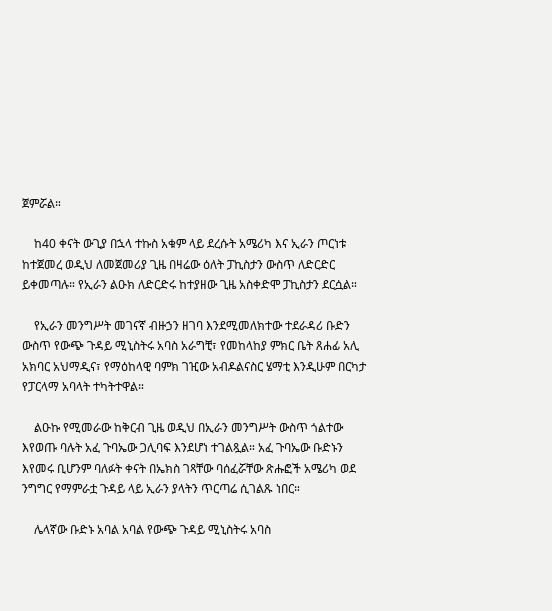ጀምሯል።

    ከ40 ቀናት ውጊያ በኋላ ተኩስ አቁም ላይ ደረሱት አሜሪካ እና ኢራን ጦርነቱ ከተጀመረ ወዲህ ለመጀመሪያ ጊዜ በዛሬው ዕለት ፓኪስታን ውስጥ ለድርድር ይቀመጣሉ። የኢራን ልዑክ ለድርድሩ ከተያዘው ጊዜ አስቀድሞ ፓኪስታን ደርሷል።

    የኢራን መንግሥት መገናኛ ብዙኃን ዘገባ እንደሚመለክተው ተደራዳሪ ቡድን ውስጥ የውጭ ጉዳይ ሚኒስትሩ አባስ አራግቺ፣ የመከላከያ ምክር ቤት ጸሐፊ አሊ አክባር አህማዲና፣ የማዕከላዊ ባምክ ገዢው አብዶልናስር ሄማቲ እንዲሁም በርካታ የፓርላማ አባላት ተካትተዋል።

    ልዑኩ የሚመራው ከቅርብ ጊዜ ወዲህ በኢራን መንግሥት ውስጥ ጎልተው እየወጡ ባሉት አፈ ጉባኤው ጋሊባፍ እንደሆነ ተገልጿል። አፈ ጉባኤው ቡድኑን እየመሩ ቢሆንም ባለፉት ቀናት በኤክስ ገጻቸው ባሰፈሯቸው ጽሑፎች አሜሪካ ወደ ንግግር የማምራቷ ጉዳይ ላይ ኢራን ያላትን ጥርጣሬ ሲገልጹ ነበር።

    ሌላኛው ቡድኑ አባል አባል የውጭ ጉዳይ ሚኒስትሩ አባስ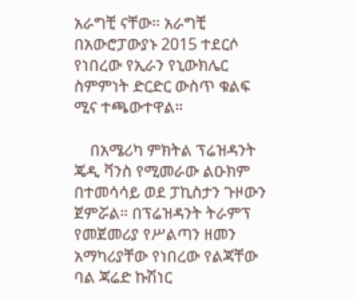አራግቺ ናቸው። አራግቺ በአውሮፓውያኑ 2015 ተደርሶ የነበረው የኢራን የኒውክሌር ስምምነት ድርድር ውስጥ ቁልፍ ሚና ተጫውተዋል።

    በአሜሪካ ምክትል ፕሬዝዳንት ጄዲ ቫንስ የሚመራው ልዑክም በተመሳሳይ ወደ ፓኪስታን ጉዞውን ጀምሯል። በፕሬዝዳንት ትራምፕ የመጀመሪያ የሥልጣን ዘመን አማካሪያቸው የነበረው የልጃቸው ባል ጃሬድ ኩሽነር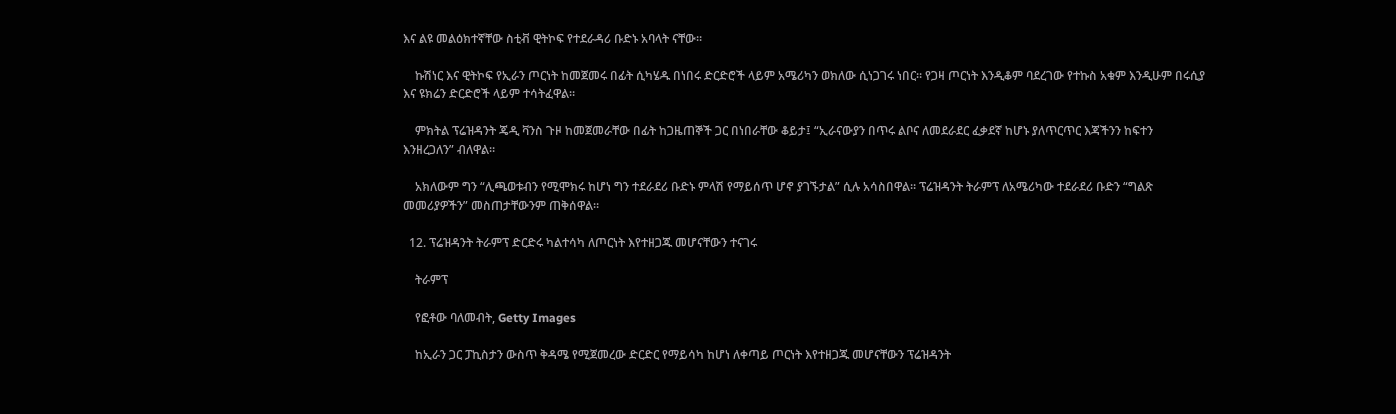እና ልዩ መልዕክተኛቸው ስቲቭ ዊትኮፍ የተደራዳሪ ቡድኑ አባላት ናቸው።

    ኩሽነር እና ዊትኮፍ የኢራን ጦርነት ከመጀመሩ በፊት ሲካሄዱ በነበሩ ድርድሮች ላይም አሜሪካን ወክለው ሲነጋገሩ ነበር። የጋዛ ጦርነት እንዲቆም ባደረገው የተኩስ አቁም እንዲሁም በሩሲያ እና ዩክሬን ድርድሮች ላይም ተሳትፈዋል።

    ምክትል ፕሬዝዳንት ጄዲ ቫንስ ጉዞ ከመጀመራቸው በፊት ከጋዜጠኞች ጋር በነበራቸው ቆይታ፤ “ኢራናውያን በጥሩ ልቦና ለመደራደር ፈቃደኛ ከሆኑ ያለጥርጥር እጃችንን ከፍተን እንዘረጋለን” ብለዋል።

    አክለውም ግን “ሊጫወቱብን የሚሞክሩ ከሆነ ግን ተደራደሪ ቡድኑ ምላሽ የማይሰጥ ሆኖ ያገኙታል” ሲሉ አሳስበዋል። ፕሬዝዳንት ትራምፕ ለአሜሪካው ተደራደሪ ቡድን “ግልጽ መመሪያዎችን” መስጠታቸውንም ጠቅሰዋል።

  12. ፕሬዝዳንት ትራምፕ ድርድሩ ካልተሳካ ለጦርነት እየተዘጋጁ መሆናቸውን ተናገሩ

    ትራምፕ

    የፎቶው ባለመብት, Getty Images

    ከኢራን ጋር ፓኪስታን ውስጥ ቅዳሜ የሚጀመረው ድርድር የማይሳካ ከሆነ ለቀጣይ ጦርነት እየተዘጋጁ መሆናቸውን ፕሬዝዳንት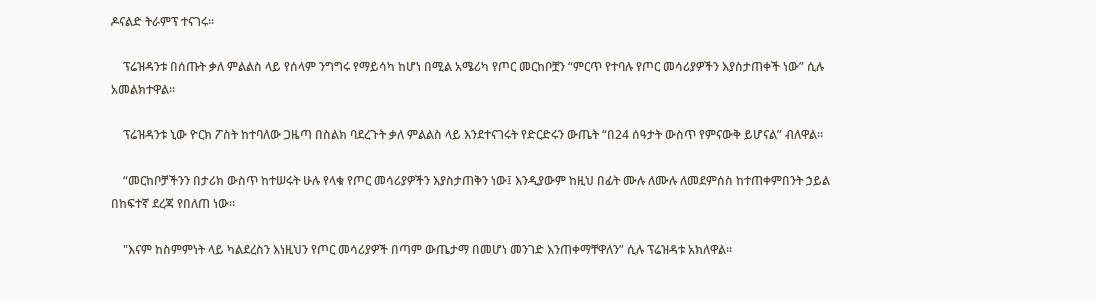ዶናልድ ትራምፕ ተናገሩ።

    ፕሬዝዳንቱ በሰጡት ቃለ ምልልስ ላይ የሰላም ንግግሩ የማይሳካ ከሆነ በሚል አሜሪካ የጦር መርከቦቿን “ምርጥ የተባሉ የጦር መሳሪያዎችን እያስታጠቀች ነው” ሲሉ አመልክተዋል።

    ፕሬዝዳንቱ ኒው ዮርክ ፖስት ከተባለው ጋዜጣ በስልክ ባደረጉት ቃለ ምልልስ ላይ እንደተናገሩት የድርድሩን ውጤት “በ24 ሰዓታት ውስጥ የምናውቅ ይሆናል” ብለዋል።

    “መርከቦቻችንን በታሪክ ውስጥ ከተሠሩት ሁሉ የላቁ የጦር መሳሪያዎችን እያስታጠቅን ነው፤ እንዲያውም ከዚህ በፊት ሙሉ ለሙሉ ለመደምሰስ ከተጠቀምበንት ኃይል በከፍተኛ ደረጃ የበለጠ ነው።

    "እናም ከስምምነት ላይ ካልደረስን እነዚህን የጦር መሳሪያዎች በጣም ውጤታማ በመሆነ መንገድ እንጠቀማቸዋለን” ሲሉ ፕሬዝዳቱ አክለዋል።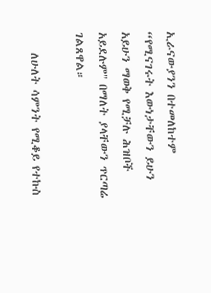ኢራናውያንን በተመለከተም “የሚናገሩት እውነታቸውን ይሁን አይሁን ማወቅ የሚቻሉ ሕዝቦች አይደሉም" በማለት ያላቸውን ጥርጣሬ ገልጸዋል።

    ለሁለት ሳምንት የሚቆይ የተኩስ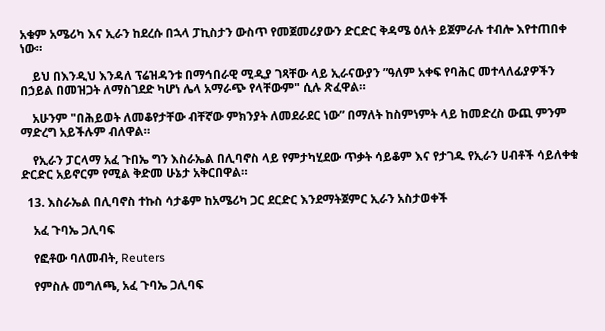አቁም አሜሪካ እና ኢራን ከደረሱ በኋላ ፓኪስታን ውስጥ የመጀመሪያውን ድርድር ቅዳሜ ዕለት ይጀምራሉ ተብሎ እየተጠበቀ ነው።

    ይህ በእንዲህ እንዳለ ፕሬዝዳንቱ በማኅበራዊ ሚዲያ ገጻቸው ላይ ኢራናውያን ”ዓለም አቀፍ የባሕር መተላለፊያዎችን በኃይል በመዝጋት ለማስገደድ ካሆነ ሌላ አማራጭ የላቸውም" ሲሉ ጽፈዋል።

    አሁንም "በሕይወት ለመቆየታቸው ብቸኛው ምክንያት ለመደራደር ነው” በማለት ከስምነምት ላይ ከመድረስ ውጪ ምንም ማድረግ አይችሉም ብለዋል።

    የኢራን ፓርላማ አፈ ጉበኤ ግን እስራኤል በሊባኖስ ላይ የምታካሂደው ጥቃት ሳይቆም እና የታገዱ የኢራን ሀብቶች ሳይለቀቁ ድርድር አይኖርም የሚል ቅድመ ሁኔታ አቅርበዋል።

  13. እስራኤል በሊባኖስ ተኩስ ሳታቆም ከአሜሪካ ጋር ደርድር እንደማትጀምር ኢራን አስታወቀች

    አፈ ጉባኤ ጋሊባፍ

    የፎቶው ባለመብት, Reuters

    የምስሉ መግለጫ, አፈ ጉባኤ ጋሊባፍ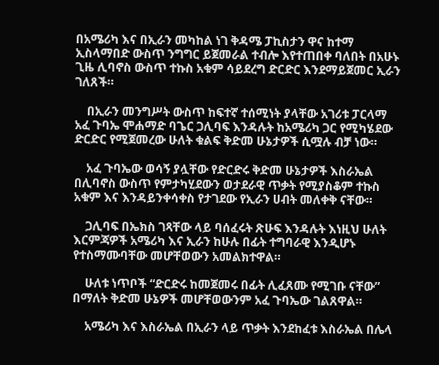በአሜሪካ እና በኢራን መካከል ነገ ቅዳሜ ፓኪስታን ዋና ከተማ ኢስላማበድ ውስጥ ንግግር ይጀመራል ተብሎ እየተጠበቀ ባለበት በአሁኑ ጊዜ ሊባኖስ ውስጥ ተኩስ አቁም ሳይደረግ ድርድር እንደማይጀመር ኢራን ገለጸች።

    በኢራን መንግሥት ውስጥ ከፍተኛ ተሰሚነት ያላቸው አገሪቱ ፓርላማ አፈ ጉባኤ ሞሐማድ ባጌር ጋሊባፍ እንዳሉት ከአሜሪካ ጋር የሚካሄደው ድርድር የሚጀመረው ሁለት ቁልፍ ቅድመ ሁኔታዎች ሲሟሉ ብቻ ነው።

    አፈ ጉባኤው ወሳኝ ያሏቸው የድርድሩ ቅድመ ሁኔታዎች እስራኤል በሊባኖስ ውስጥ የምታካሂደውን ወታደራዊ ጥቃት የሚያስቆም ተኩስ አቁም እና እንዳይንቀሳቀስ የታገደው የኢራን ሀብት መለቀቅ ናቸው።

    ጋሊባፍ በኤክስ ገጻቸው ላይ ባሰፈሩት ጽሁፍ እንዳሉት እነዚህ ሁለት እርምጃዎች አሜሪካ እና ኢራን ከሁሉ በፊት ተግባራዊ እንዲሆኑ የተስማሙባቸው መሆቸወውን አመልክተዋል።

    ሁለቱ ነጥቦች “ድርድሩ ከመጀመሩ በፊት ሊፈጸሙ የሚገቡ ናቸው” በማለት ቅድመ ሁኔዎች መሆቸወውንም አፈ ጉባኤው ገልጸዋል።

    አሜሪካ እና እስራኤል በኢራን ላይ ጥቃት እንደከፈቱ እስራኤል በሌላ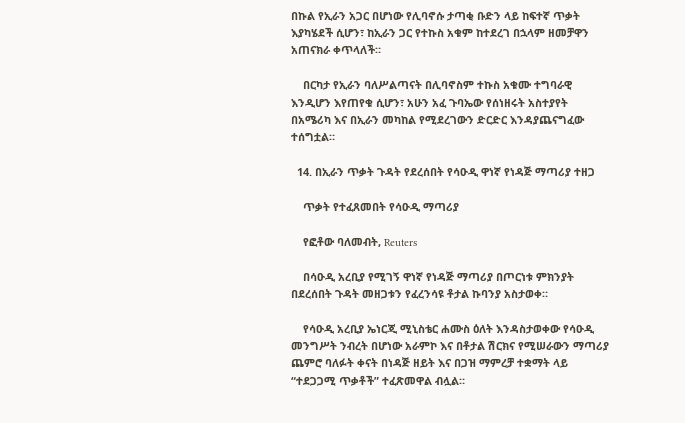በኩል የኢራን አጋር በሆነው የሊባኖሱ ታጣቂ ቡድን ላይ ከፍተኛ ጥቃት እያካሄደች ሲሆን፣ ከኢራን ጋር የተኩስ አቁም ከተደረገ በኋላም ዘመቻዋን አጠናክራ ቀጥላለች።

    በርካታ የኢራን ባለሥልጣናት በሊባኖስም ተኩስ አቁሙ ተግባራዊ እንዲሆን እየጠየቁ ሲሆን፣ አሁን አፈ ጉባኤው የሰነዘሩት አስተያየት በአሜሪካ እና በኢራን መካከል የሚደረገውን ድርድር እንዳያጨናግፈው ተሰግቷል።

  14. በኢራን ጥቃት ጉዳት የደረሰበት የሳዑዲ ዋነኛ የነዳጅ ማጣሪያ ተዘጋ

    ጥቃት የተፈጸመበት የሳዑዲ ማጣሪያ

    የፎቶው ባለመብት, Reuters

    በሳዑዲ አረቢያ የሚገኝ ዋነኛ የነዳጅ ማጣሪያ በጦርነቱ ምክንያት በደረሰበት ጉዳት መዘጋቱን የፈረንሳዩ ቶታል ኩባንያ አስታወቀ።

    የሳዑዲ አረቢያ ኤነርጂ ሚኒስቴር ሐሙስ ዕለት እንዳስታወቀው የሳዑዲ መንግሥት ንብረት በሆነው አራምኮ እና በቶታል ሽርክና የሚሠራውን ማጣሪያ ጨምሮ ባለፉት ቀናት በነዳጅ ዘይት እና በጋዝ ማምረቻ ተቋማት ላይ “ተደጋጋሚ ጥቃቶች” ተፈጽመዋል ብሏል።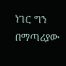ነገር ግን በማጣሪያው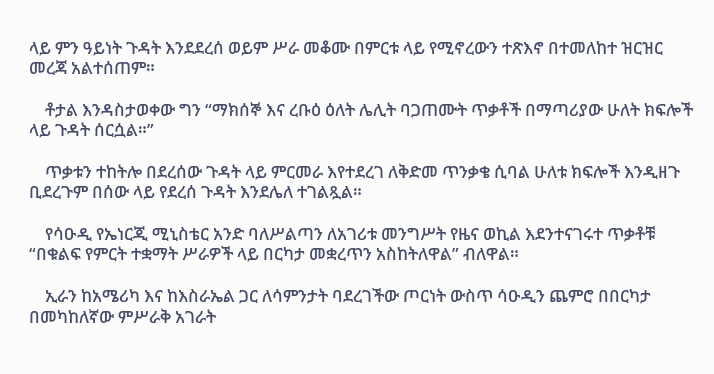ላይ ምን ዓይነት ጉዳት እንደደረሰ ወይም ሥራ መቆሙ በምርቱ ላይ የሚኖረውን ተጽእኖ በተመለከተ ዝርዝር መረጃ አልተሰጠም።

    ቶታል እንዳስታወቀው ግን “ማክሰኞ እና ረቡዕ ዕለት ሌሊት ባጋጠሙት ጥቃቶች በማጣሪያው ሁለት ክፍሎች ላይ ጉዳት ሰርሷል።”

    ጥቃቱን ተከትሎ በደረሰው ጉዳት ላይ ምርመራ እየተደረገ ለቅድመ ጥንቃቄ ሲባል ሁለቱ ክፍሎች እንዲዘጉ ቢደረጉም በሰው ላይ የደረሰ ጉዳት እንደሌለ ተገልጿል።

    የሳዑዲ የኤነርጂ ሚኒስቴር አንድ ባለሥልጣን ለአገሪቱ መንግሥት የዜና ወኪል እደንተናገሩተ ጥቃቶቹ “በቁልፍ የምርት ተቋማት ሥራዎች ላይ በርካታ መቋረጥን አስከትለዋል” ብለዋል።

    ኢራን ከአሜሪካ እና ከእስራኤል ጋር ለሳምንታት ባደረገችው ጦርነት ውስጥ ሳዑዲን ጨምሮ በበርካታ በመካከለኛው ምሥራቅ አገራት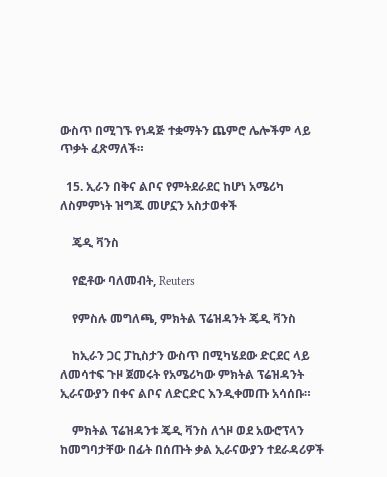ውስጥ በሚገኙ የነዳጅ ተቋማትን ጨምሮ ሌሎችም ላይ ጥቃት ፈጽማለች።

  15. ኢራን በቅና ልቦና የምትደራደር ከሆነ አሜሪካ ለስምምነት ዝግጁ መሆኗን አስታወቀች

    ጄዲ ቫንስ

    የፎቶው ባለመብት, Reuters

    የምስሉ መግለጫ, ምክትል ፕሬዝዳንት ጄዲ ቫንስ

    ከኢራን ጋር ፓኪስታን ውስጥ በሚካሄደው ድርደር ላይ ለመሳተፍ ጉዞ ጀመሩት የአሜሪካው ምክትል ፕሬዝዳንት ኢራናውያን በቀና ልቦና ለድርድር እንዲቀመጡ አሳሰቡ።

    ምክትል ፕሬዝዳንቱ ጄዲ ቫንስ ለጎዞ ወደ አውሮፕላን ከመግባታቸው በፊት በሰጡት ቃል ኢራናውያን ተደራዳሪዎች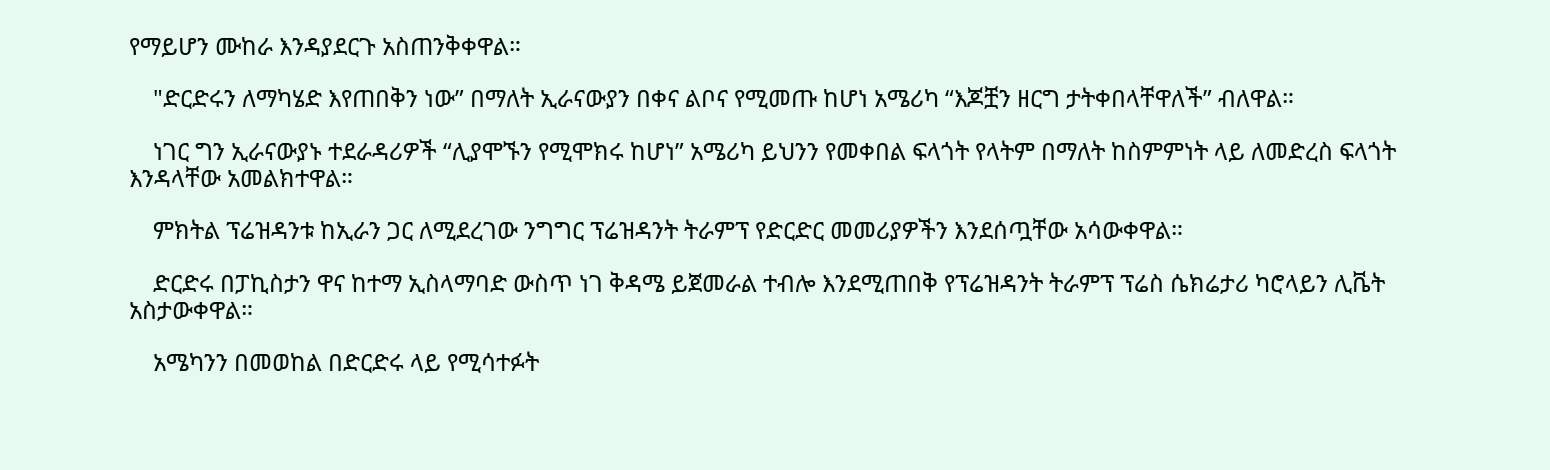የማይሆን ሙከራ እንዳያደርጉ አስጠንቅቀዋል።

    "ድርድሩን ለማካሄድ እየጠበቅን ነው” በማለት ኢራናውያን በቀና ልቦና የሚመጡ ከሆነ አሜሪካ “እጆቿን ዘርግ ታትቀበላቸዋለች” ብለዋል።

    ነገር ግን ኢራናውያኑ ተደራዳሪዎች “ሊያሞኙን የሚሞክሩ ከሆነ” አሜሪካ ይህንን የመቀበል ፍላጎት የላትም በማለት ከስምምነት ላይ ለመድረስ ፍላጎት እንዳላቸው አመልክተዋል።

    ምክትል ፕሬዝዳንቱ ከኢራን ጋር ለሚደረገው ንግግር ፕሬዝዳንት ትራምፕ የድርድር መመሪያዎችን እንደሰጧቸው አሳውቀዋል።

    ድርድሩ በፓኪስታን ዋና ከተማ ኢስላማባድ ውስጥ ነገ ቅዳሜ ይጀመራል ተብሎ እንደሚጠበቅ የፕሬዝዳንት ትራምፕ ፕሬስ ሴክሬታሪ ካሮላይን ሊቬት አስታውቀዋል።

    አሜካንን በመወከል በድርድሩ ላይ የሚሳተፉት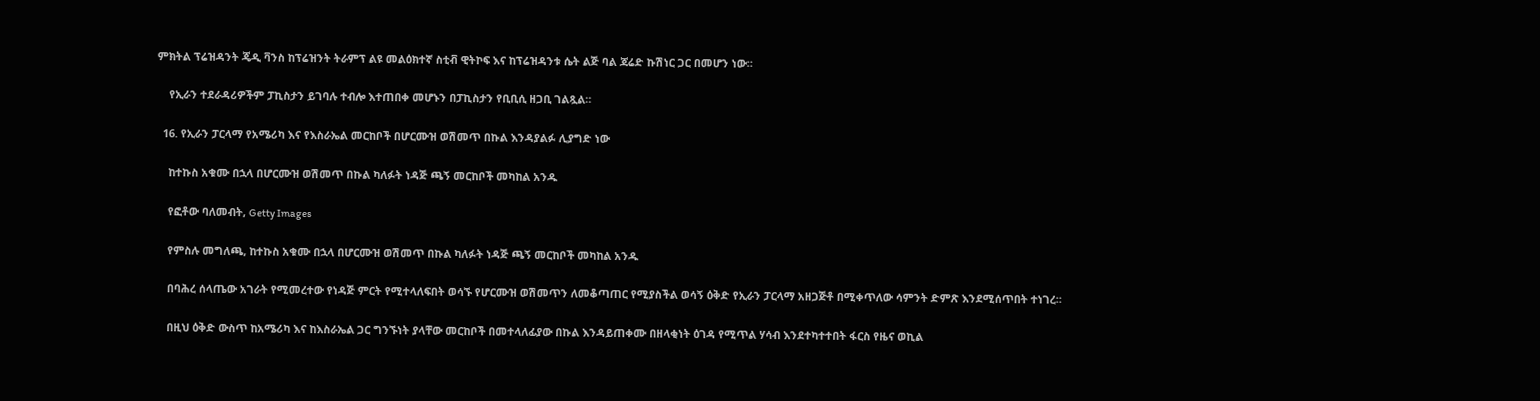ምክትል ፕሬዝዳንት ጄዲ ቫንስ ከፕሬዝንት ትራምፕ ልዩ መልዕክተኛ ስቲቭ ዊትኮፍ እና ከፕሬዝዳንቱ ሴት ልጅ ባል ጃሬድ ኩሽነር ጋር በመሆን ነው።

    የኢራን ተደራዳሪዎችም ፓኪስታን ይገባሉ ተብሎ እተጠበቀ መሆኑን በፓኪስታን የቢቢሲ ዘጋቢ ገልጿል።

  16. የኢራን ፓርላማ የአሜሪካ እና የእስራኤል መርከቦች በሆርሙዝ ወሽመጥ በኩል እንዳያልፉ ሊያግድ ነው

    ከተኩስ አቁሙ በኋላ በሆርሙዝ ወሽመጥ በኩል ካለፉት ነዳጅ ጫኝ መርከቦች መካከል አንዱ

    የፎቶው ባለመብት, Getty Images

    የምስሉ መግለጫ, ከተኩስ አቁሙ በኋላ በሆርሙዝ ወሽመጥ በኩል ካለፉት ነዳጅ ጫኝ መርከቦች መካከል አንዱ

    በባሕረ ሰላጤው አገራት የሚመረተው የነዳጅ ምርት የሚተላለፍበት ወሳኙ የሆርሙዝ ወሽመጥን ለመቆጣጠር የሚያስችል ወሳኝ ዕቅድ የኢራን ፓርላማ አዘጋጅቶ በሚቀጥለው ሳምንት ድምጽ እንደሚሰጥበት ተነገረ።

    በዚህ ዕቅድ ውስጥ ከአሜሪካ እና ከእስራኤል ጋር ግንኙነት ያላቸው መርከቦች በመተላለፊያው በኩል እንዳይጠቀሙ በዘላቂነት ዕገዳ የሚጥል ሃሳብ እንደተካተተበት ፋርስ የዜና ወኪል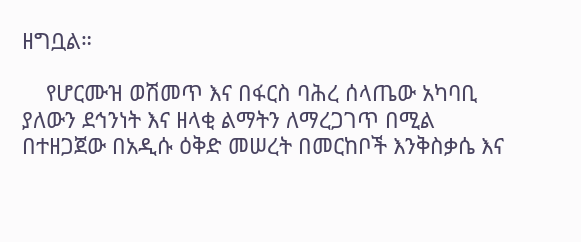ዘግቧል።

    የሆርሙዝ ወሽመጥ እና በፋርስ ባሕረ ሰላጤው አካባቢ ያለውን ደኅንነት እና ዘላቂ ልማትን ለማረጋገጥ በሚል በተዘጋጀው በአዲሱ ዕቅድ መሠረት በመርከቦች እንቅስቃሴ እና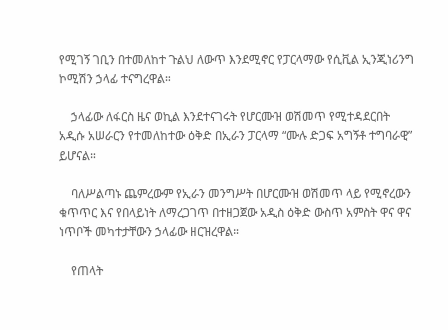የሚገኝ ገቢን በተመለከተ ጉልህ ለውጥ እንደሚኖር የፓርላማው የሲቪል ኢንጂነሪንግ ኮሚሽን ኃላፊ ተናግረዋል።

    ኃላፊው ለፋርስ ዜና ወኪል እንደተናገሩት የሆርሙዝ ወሽመጥ የሚተዳደርበት አዲሱ አሠራርን የተመለከተው ዕቅድ በኢራን ፓርላማ “ሙሉ ድጋፍ አግኝቶ ተግባራዊ” ይሆናል።

    ባለሥልጣኑ ጨምረውም የኢራን መንግሥት በሆርሙዝ ወሽመጥ ላይ የሚኖረውን ቁጥጥር እና የበላይነት ለማረጋገጥ በተዘጋጀው አዲስ ዕቅድ ውስጥ አምስት ዋና ዋና ነጥቦች መካተታቸውን ኃላፊው ዘርዝረዋል።

    የጠላት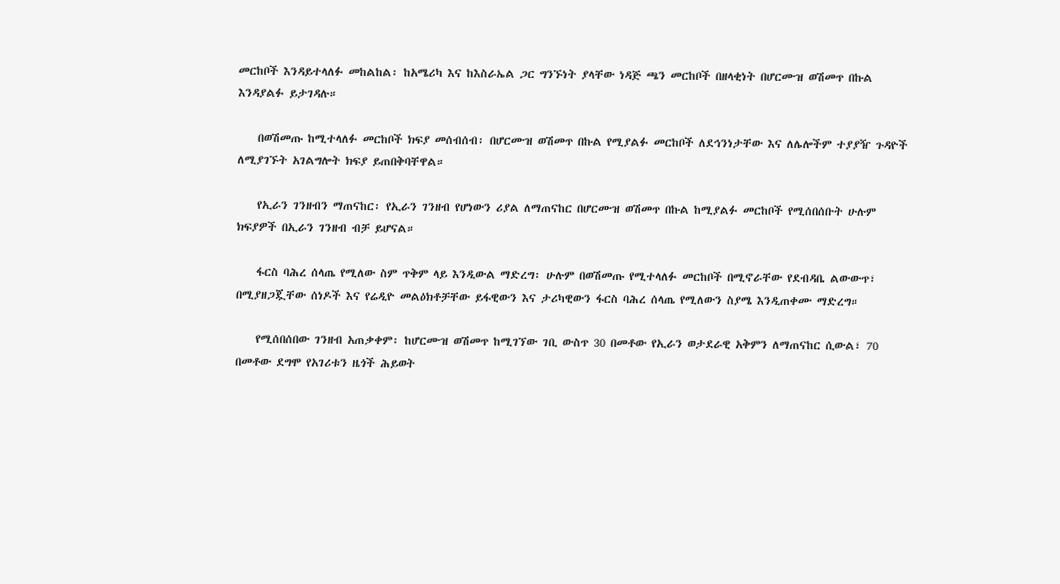መርከቦች እንዳይተላለፉ መከልከል፡ ከአሜሪካ እና ከእስራኤል ጋር ግንኙነት ያላቸው ነዳጅ ጫን መርከቦች በዘላቂነት በሆርሙዝ ወሽመጥ በኩል እንዳያልፉ ይታገዳሉ።

    በወሽመጡ ከሚተላለፉ መርከቦች ክፍያ መሰብሰብ፡ በሆርሙዝ ወሽመጥ በኩል የሚያልፉ መርከቦች ለደኅንነታቸው እና ለሌሎችም ተያያዥ ጉዳዮች ለሚያገኙት አገልግሎት ክፍያ ይጠበቅባቸዋል።

    የኢራን ገንዘብን ማጠናከር፡ የኢራን ገንዘብ የሆነውን ሪያል ለማጠናከር በሆርሙዝ ወሽመጥ በኩል ከሚያልፉ መርከቦች የሚሰበሰቡት ሁሉም ክፍያዎች በኢራን ገንዘብ ብቻ ይሆናል።

    ፋርስ ባሕረ ሰላጤ የሚለው ስም ጥቅም ላይ እንዲውል ማድረግ፡ ሁሉም በወሽመጡ የሚተላለፉ መርከቦች በሚኖራቸው የደብዳቤ ልውውጥ፣ በሚያዘጋጇቸው ሰነዶች እና የሬዲዮ መልዕክቶቻቸው ይፋዊውን እና ታሪካዊውን ፋርስ ባሕረ ሰላጤ የሚለውን ስያሜ እንዲጠቀሙ ማድረግ።

    የሚሰበሰበው ገንዘብ አጠቃቀም፡ ከሆርሙዝ ወሽመጥ ከሚገኘው ገቢ ውስጥ 30 በመቶው የኢራን ወታደራዊ አቅምን ለማጠናከር ሲውል፣ 70 በመቶው ደግሞ የአገሪቱን ዜጎች ሕይወት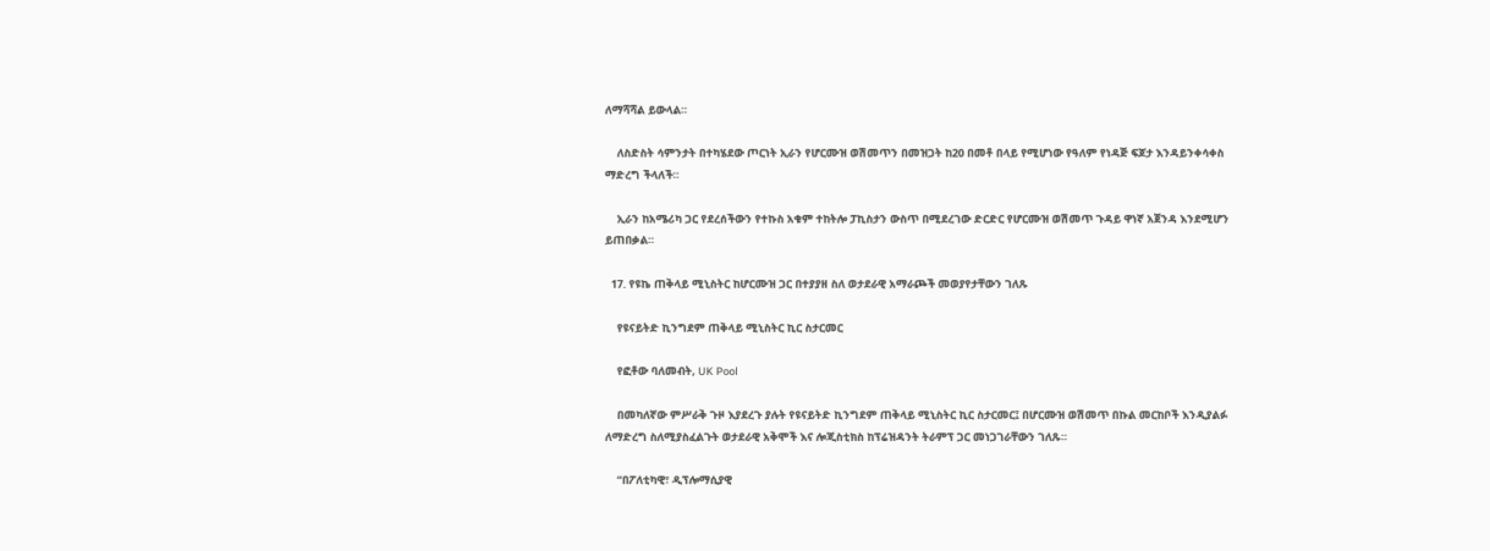ለማሻሻል ይውላል።

    ለስድስት ሳምንታት በተካሄደው ጦርነት ኢራን የሆርሙዝ ወሽመጥን በመዝጋት ከ20 በመቶ በላይ የሚሆነው የዓለም የነዳጅ ፍጆታ እንዳይንቀሳቀስ ማድረግ ችላለች።

    ኢራን ከአሜሪካ ጋር የደረሰችውን የተኩስ አቁም ተከትሎ ፓኪስታን ውስጥ በሚደረገው ድርድር የሆርሙዝ ወሽመጥ ጉዳይ ዋነኛ አጀንዳ እንደሚሆን ይጠበቃል።

  17. የዩኬ ጠቅላይ ሚኒስትር ከሆርሙዝ ጋር በተያያዘ ስለ ወታደራዊ አማራጮች መወያየታቸውን ገለጹ

    የዩናይትድ ኪንግደም ጠቅላይ ሚኒስትር ኪር ስታርመር

    የፎቶው ባለመብት, UK Pool

    በመካለኛው ምሥራቅ ጉዞ እያደረጉ ያሉት የዩናይትድ ኪንግደም ጠቅላይ ሚኒስትር ኪር ስታርመር፤ በሆርሙዝ ወሽመጥ በኩል መርከቦች እንዲያልፉ ለማድረግ ስለሚያስፈልጉት ወታደራዊ አቅሞች እና ሎጂስቲክስ ከፕሬዝዳንት ትራምፕ ጋር መነጋገራቸውን ገለጹ።

    “በፖለቲካዊ፣ ዲፕሎማሲያዊ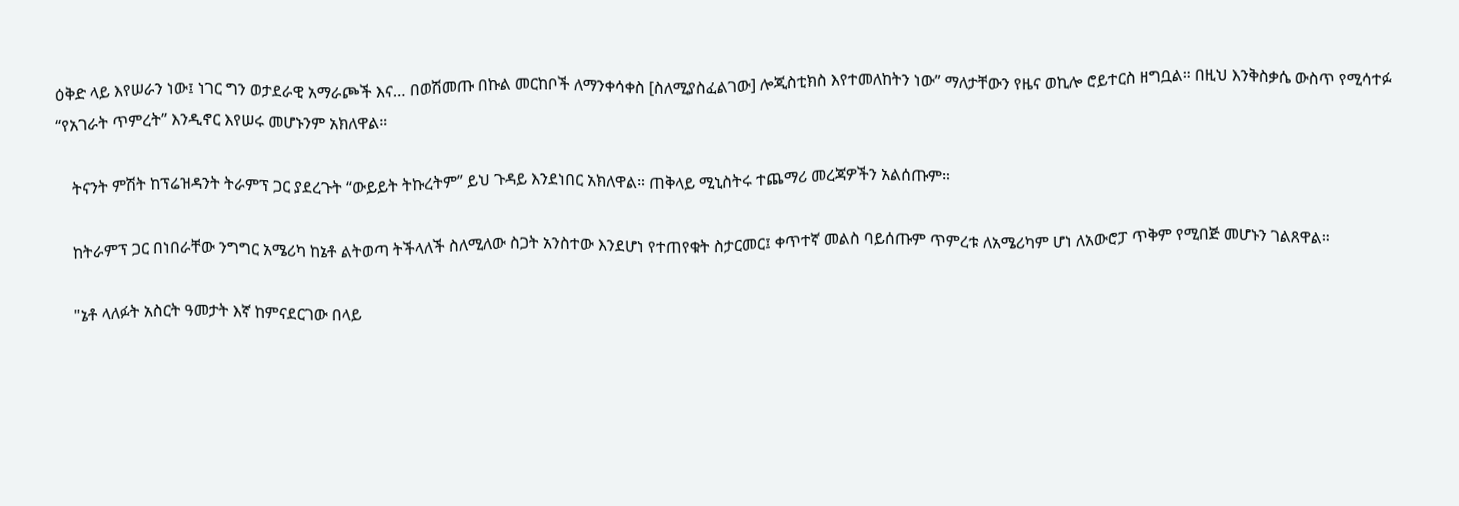ዕቅድ ላይ እየሠራን ነው፤ ነገር ግን ወታደራዊ አማራጮች እና… በወሽመጡ በኩል መርከቦች ለማንቀሳቀስ [ስለሚያስፈልገው] ሎጂስቲክስ እየተመለከትን ነው” ማለታቸውን የዜና ወኪሎ ሮይተርስ ዘግቧል። በዚህ እንቅስቃሴ ውስጥ የሚሳተፉ “የአገራት ጥምረት” እንዲኖር እየሠሩ መሆኑንም አክለዋል።

    ትናንት ምሽት ከፕሬዝዳንት ትራምፕ ጋር ያደረጉት “ውይይት ትኩረትም” ይህ ጉዳይ እንደነበር አክለዋል። ጠቅላይ ሚኒስትሩ ተጨማሪ መረጃዎችን አልሰጡም።

    ከትራምፕ ጋር በነበራቸው ንግግር አሜሪካ ከኔቶ ልትወጣ ትችላለች ስለሚለው ስጋት አንስተው እንደሆነ የተጠየቁት ስታርመር፤ ቀጥተኛ መልስ ባይሰጡም ጥምረቱ ለአሜሪካም ሆነ ለአውሮፓ ጥቅም የሚበጅ መሆኑን ገልጸዋል።

    "ኔቶ ላለፉት አስርት ዓመታት እኛ ከምናደርገው በላይ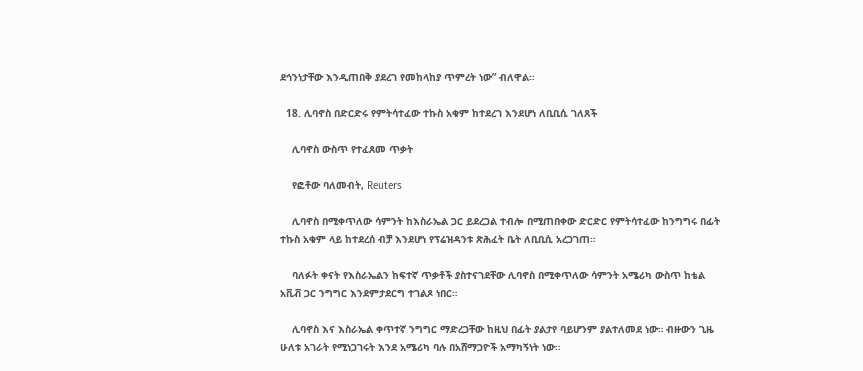ደኅንነታቸው እንዲጠበቅ ያደረገ የመከላከያ ጥምረት ነው” ብለዋል።

  18. ሊባኖስ በድርድሩ የምትሳተፈው ተኩስ አቁም ከተደረገ እንደሆነ ለቢቢሲ ገለጸች

    ሊባኖስ ውስጥ የተፈጸመ ጥቃት

    የፎቶው ባለመብት, Reuters

    ሊባኖስ በሚቀጥለው ሳምንት ከእስራኤል ጋር ይደረጋል ተብሎ በሚጠበቀው ድርድር የምትሳተፈው ከንግግሩ በፊት ተኩስ አቁም ላይ ከተደረሰ ብቻ እንደሆነ የፕሬዝዳንቱ ጽሕፈት ቤት ለቢቢሲ አረጋገጠ።

    ባለፉት ቀናት የእስራኤልን ከፍተኛ ጥቃቶች ያስተናገደቸው ሊባኖስ በሚቀጥለው ሳምንት አሜሪካ ውስጥ ከቴል አቪቭ ጋር ንግግር እንደምታደርግ ተገልጾ ነበር።

    ሊባኖስ እና እስራኤል ቀጥተኛ ንግግር ማድረጋቸው ከዚህ በፊት ያልታየ ባይሆንም ያልተለመደ ነው። ብዙውን ጊዜ ሁለቱ አገራት የሚነጋገሩት እንደ አሜሪካ ባሉ በአሸማጋዮች አማካኝነት ነው።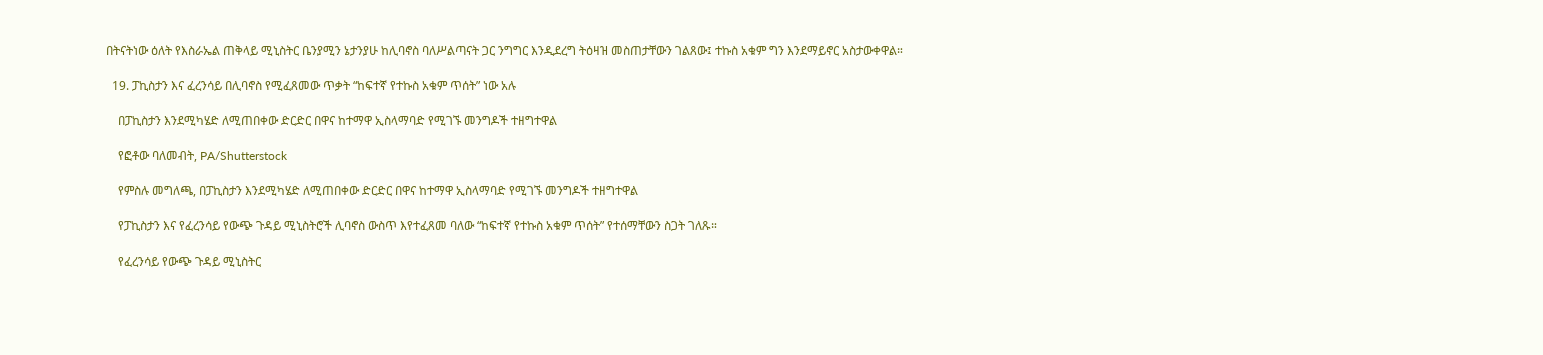በትናትነው ዕለት የእስራኤል ጠቅላይ ሚኒስትር ቤንያሚን ኔታንያሁ ከሊባኖስ ባለሥልጣናት ጋር ንግግር እንዲደረግ ትዕዛዝ መስጠታቸውን ገልጸው፤ ተኩስ አቁም ግን እንደማይኖር አስታውቀዋል።

  19. ፓኪስታን እና ፈረንሳይ በሊባኖስ የሚፈጸመው ጥቃት “ከፍተኛ የተኩስ አቁም ጥሰት” ነው አሉ

    በፓኪስታን እንደሚካሄድ ለሚጠበቀው ድርድር በዋና ከተማዋ ኢስላማባድ የሚገኙ መንግዶች ተዘግተዋል

    የፎቶው ባለመብት, PA/Shutterstock

    የምስሉ መግለጫ, በፓኪስታን እንደሚካሄድ ለሚጠበቀው ድርድር በዋና ከተማዋ ኢስላማባድ የሚገኙ መንግዶች ተዘግተዋል

    የፓኪስታን እና የፈረንሳይ የውጭ ጉዳይ ሚኒስትሮች ሊባኖስ ውስጥ እየተፈጸመ ባለው “ከፍተኛ የተኩስ አቁም ጥሰት” የተሰማቸውን ስጋት ገለጹ።

    የፈረንሳይ የውጭ ጉዳይ ሚኒስትር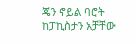ጄን ኖይል ባሮት ከፓኪስታን አቻቸው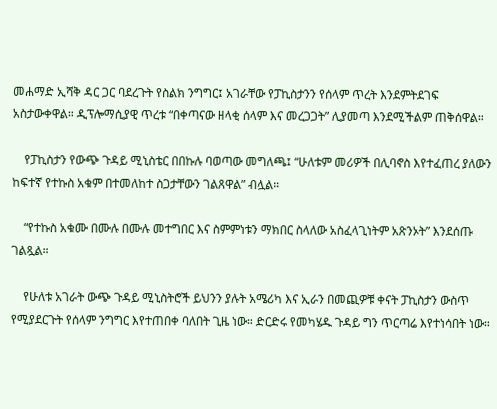መሐማድ ኢሻቅ ዳር ጋር ባደረጉት የስልክ ንግግር፤ አገራቸው የፓኪስታንን የሰላም ጥረት እንደምትደገፍ አስታውቀዋል። ዲፕሎማሲያዊ ጥረቱ “በቀጣናው ዘላቂ ሰላም እና መረጋጋት” ሊያመጣ እንደሚችልም ጠቅሰዋል።

    የፓኪስታን የውጭ ጉዳይ ሚኒስቴር በበኩሉ ባወጣው መግለጫ፤ “ሁለቱም መሪዎች በሊባኖስ እየተፈጠረ ያለውን ከፍተኛ የተኩስ አቁም በተመለከተ ስጋታቸውን ገልጸዋል” ብሏል።

    “የተኩስ አቁሙ በሙሉ በሙሉ መተግበር እና ስምምነቱን ማክበር ስላለው አስፈላጊነትም አጽንኦት” እንደሰጡ ገልጿል።

    የሁለቱ አገራት ውጭ ጉዳይ ሚኒስትሮች ይህንን ያሉት አሜሪካ እና ኢራን በመጪዎቹ ቀናት ፓኪስታን ውስጥ የሚያደርጉት የሰላም ንግግር እየተጠበቀ ባለበት ጊዜ ነው። ድርድሩ የመካሄዱ ጉዳይ ግን ጥርጣሬ እየተነሳበት ነው።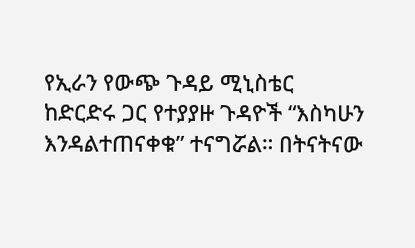የኢራን የውጭ ጉዳይ ሚኒስቴር ከድርድሩ ጋር የተያያዙ ጉዳዮች “እስካሁን እንዳልተጠናቀቁ” ተናግሯል። በትናትናው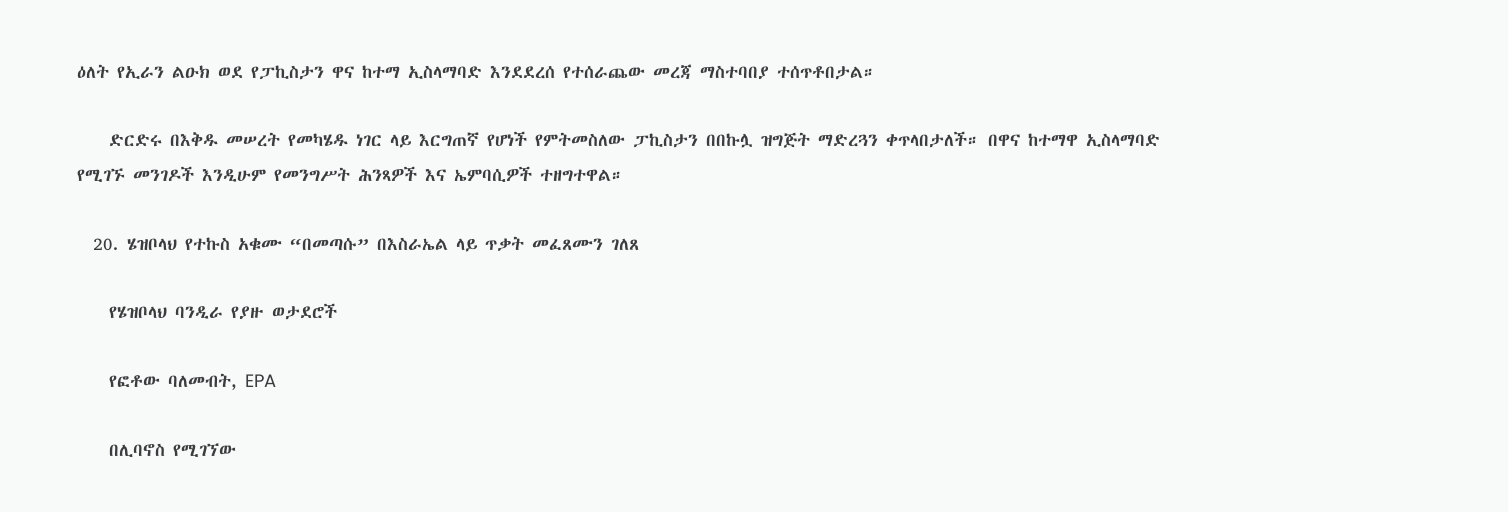ዕለት የኢራን ልዑክ ወደ የፓኪስታን ዋና ከተማ ኢስላማባድ እንደደረሰ የተሰራጨው መረጃ ማስተባበያ ተሰጥቶበታል።

    ድርድሩ በእቅዱ መሠረት የመካሄዱ ነገር ላይ እርግጠኛ የሆነች የምትመስለው ፓኪስታን በበኩሏ ዝግጅት ማድረጓን ቀጥላበታለች። በዋና ከተማዋ ኢስላማባድ የሚገኙ መንገዶች እንዲሁም የመንግሥት ሕንጻዎች እና ኤምባሲዎች ተዘግተዋል።

  20. ሄዝቦላህ የተኩስ አቁሙ “በመጣሱ” በእስራኤል ላይ ጥቃት መፈጸሙን ገለጸ

    የሄዝቦላህ ባንዲራ የያዙ ወታደሮች

    የፎቶው ባለመብት, EPA

    በሊባኖስ የሚገኘው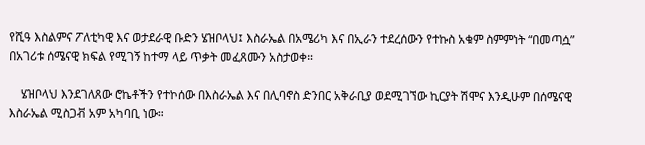የሺዓ እስልምና ፖለቲካዊ እና ወታደራዊ ቡድን ሄዝቦላህ፤ እስራኤል በአሜሪካ እና በኢራን ተደረሰውን የተኩስ አቁም ስምምነት “በመጣሷ” በአገሪቱ ሰሜናዊ ክፍል የሚገኝ ከተማ ላይ ጥቃት መፈጸሙን አስታወቀ።

    ሄዝቦላህ እንደገለጸው ሮኬቶችን የተኮሰው በእስራኤል እና በሊባኖስ ድንበር አቅራቢያ ወደሚገኘው ኪርያት ሽሞና እንዲሁም በሰሜናዊ እስራኤል ሚስጋቭ አም አካባቢ ነው።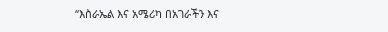“እስራኤል እና አሜሪካ በአገራችን እና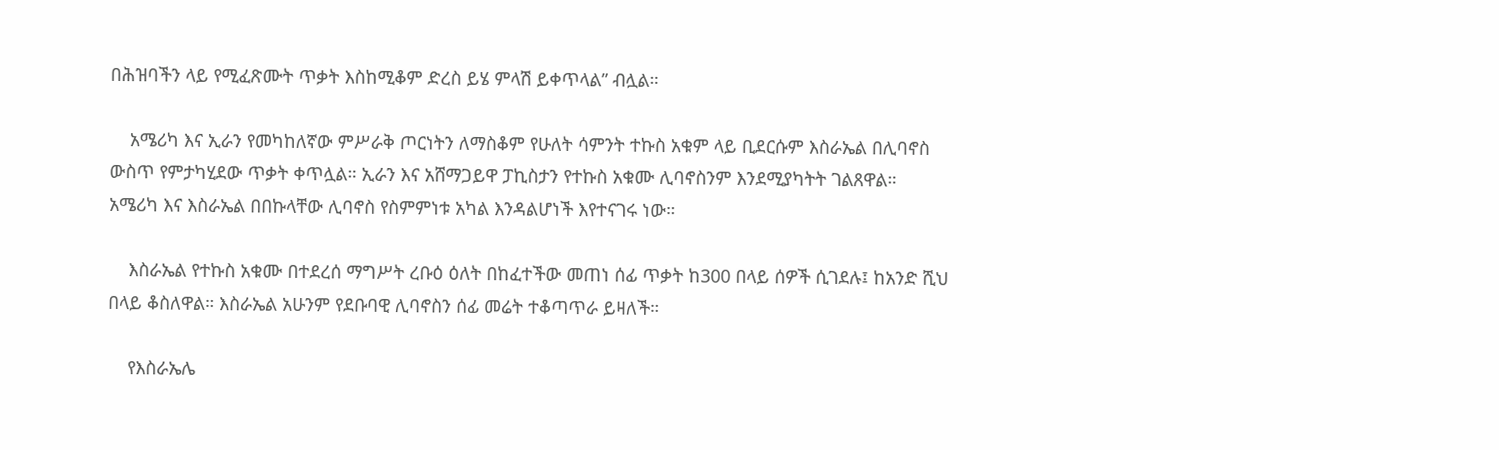በሕዝባችን ላይ የሚፈጽሙት ጥቃት እስከሚቆም ድረስ ይሄ ምላሽ ይቀጥላል” ብሏል።

    አሜሪካ እና ኢራን የመካከለኛው ምሥራቅ ጦርነትን ለማስቆም የሁለት ሳምንት ተኩስ አቁም ላይ ቢደርሱም እስራኤል በሊባኖስ ውስጥ የምታካሂደው ጥቃት ቀጥሏል። ኢራን እና አሸማጋይዋ ፓኪስታን የተኩስ አቁሙ ሊባኖስንም እንደሚያካትት ገልጸዋል። አሜሪካ እና እስራኤል በበኩላቸው ሊባኖስ የስምምነቱ አካል እንዳልሆነች እየተናገሩ ነው።

    እስራኤል የተኩስ አቁሙ በተደረሰ ማግሥት ረቡዕ ዕለት በከፈተችው መጠነ ሰፊ ጥቃት ከ300 በላይ ሰዎች ሲገደሉ፤ ከአንድ ሺህ በላይ ቆስለዋል። እስራኤል አሁንም የደቡባዊ ሊባኖስን ሰፊ መሬት ተቆጣጥራ ይዛለች።

    የእስራኤሌ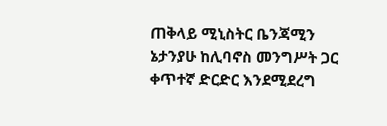ጠቅላይ ሚኒስትር ቤንጃሚን ኔታንያሁ ከሊባኖስ መንግሥት ጋር ቀጥተኛ ድርድር እንደሚደረግ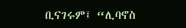ቢናገሩም፤ “ሊባኖስ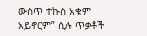ውስጥ ተኩስ አቁም አይኖርም” ሲሉ ጥቃቶች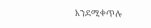እንደሚቀጥሉ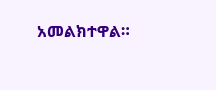አመልክተዋል።